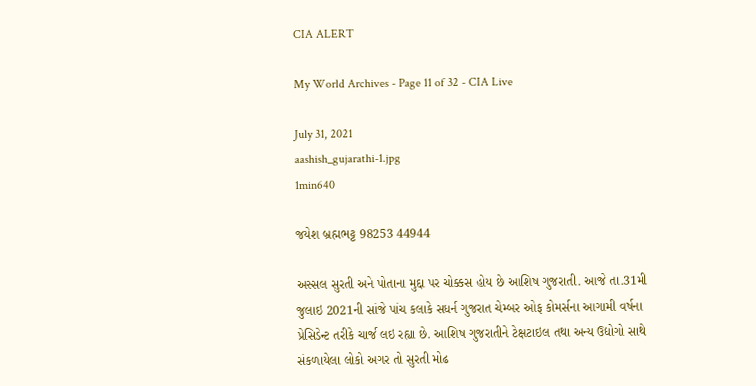CIA ALERT

My World Archives - Page 11 of 32 - CIA Live

July 31, 2021
aashish_gujarathi-1.jpg
1min640

જયેશ બ્રહ્મભટ્ટ 98253 44944

અસ્સલ સુરતી અને પોતાના મુદ્દા પર ચોક્કસ હોય છે આશિષ ગુજરાતી. આજે તા.31મી જુલાઇ 2021ની સાંજે પાંચ કલાકે સધર્ન ગુજરાત ચેમ્બર ઓફ કોમર્સના આગામી વર્ષના પ્રેસિડેન્ટ તરીકે ચાર્જ લઇ રહ્યા છે. આશિષ ગુજરાતીને ટેક્ષટાઇલ તથા અન્ય ઉદ્યોગો સાથે સંકળાયેલા લોકો અગર તો સુરતી મોઢ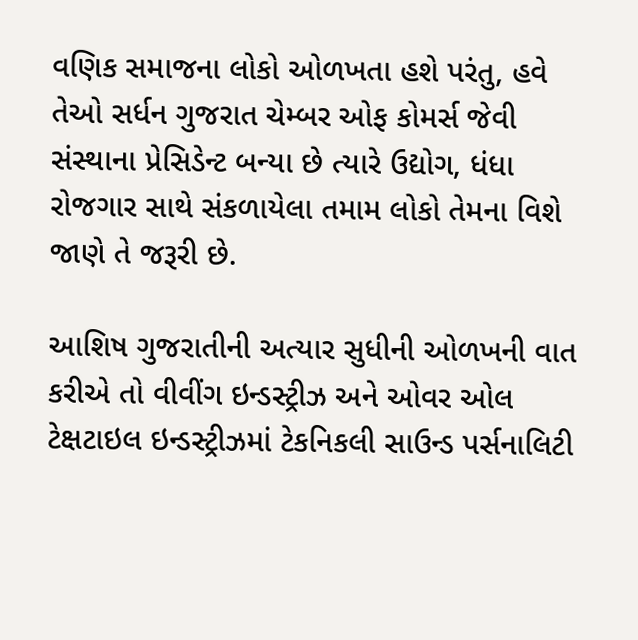વણિક સમાજના લોકો ઓળખતા હશે પરંતુ, હવે તેઓ સર્ધન ગુજરાત ચેમ્બર ઓફ કોમર્સ જેવી સંસ્થાના પ્રેસિડેન્ટ બન્યા છે ત્યારે ઉદ્યોગ, ધંધા રોજગાર સાથે સંકળાયેલા તમામ લોકો તેમના વિશે જાણે તે જરૂરી છે.

આશિષ ગુજરાતીની અત્યાર સુધીની ઓળખની વાત કરીએ તો વીવીંગ ઇન્ડસ્ટ્રીઝ અને ઓવર ઓલ ટેક્ષટાઇલ ઇન્ડસ્ટ્રીઝમાં ટેકનિકલી સાઉન્ડ પર્સનાલિટી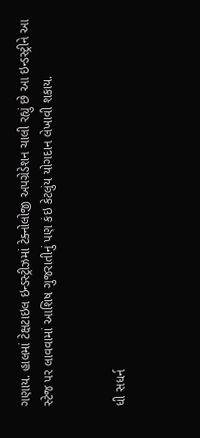ગણાય. હાલમાં ટેક્ષટાઇલ ઇન્ડસ્ટ્રીઝમાં ટેક્નોલોજી અપગ્રેડેશન ચાલી રહ્યું છે આ ઇન્ડસ્ટ્રીને આ સ્ટેજ પર લાવવામાં આશિષ ગુજરાતીનું પણ કંઇ કેટલુંય યોગદાન લેખાવી શકાય.


ધી સધર્ન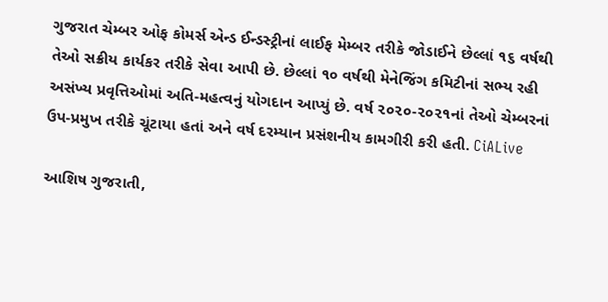ગુજરાત ચેમ્બર ઓફ કોમર્સ એન્ડ ઈન્ડસ્ટ્રીનાં લાઈફ મેમ્બર તરીકે જોડાઈને છેલ્લાં ૧૬ વર્ષથી તેઓ સક્રીય કાર્યકર તરીકે સેવા આપી છે. છેલ્લાં ૧૦ વર્ષથી મેનેજિંગ કમિટીનાં સભ્ય રહી અસંખ્ય પ્રવૃત્તિઓમાં અતિ-મહત્વનું યોગદાન આપ્યું છે. વર્ષ ૨૦૨૦-૨૦૨૧નાં તેઓ ચેમ્બરનાં ઉપ-પ્રમુખ તરીકે ચૂંટાયા હતાં અને વર્ષ દરમ્યાન પ્રસંશનીય કામગીરી કરી હતી. CiALive

આશિષ ગુજરાતી,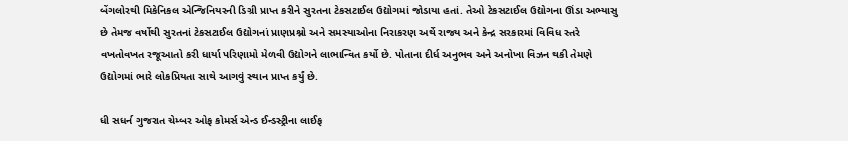બેંગલોરથી મિકેનિકલ એન્જિનિયરની ડિગ્રી પ્રાપ્ત કરીને સુરતના ટેકસટાઈલ ઉદ્યોગમાં જોડાયા હતાં. તેઓ ટેકસટાઈલ ઉદ્યોગના ઊંડા અભ્યાસુ છે તેમજ વર્ષોથી સુરતનાં ટેકસટાઈલ ઉદ્યોગનાં પ્રાણપ્રશ્નો અને સમસ્યાઓના નિરાકરણ અર્થે રાજ્ય અને કેન્દ્ર સરકારમાં વિવિધ સ્તરે વખતોવખત રજૂઆતો કરી ધાર્યા પરિણામો મેળવી ઉદ્યોગને લાભાન્વિત કર્યો છે. પોતાના દીર્ધ અનુભવ અને અનોખા વિઝન થકી તેમણે ઉદ્યોગમાં ભારે લોકપ્રિયતા સાથે આગવું સ્થાન પ્રાપ્ત કર્યું છે.

ધી સધર્ન ગુજરાત ચેમ્બર ઓફ કોમર્સ એન્ડ ઈન્ડસ્ટ્રીના લાઈફ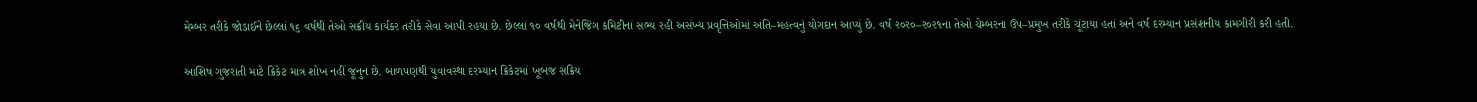મેમ્બર તરીકે જોડાઈને છેલ્લાં ૧૬ વર્ષથી તેઓ સક્રીય કાર્યકર તરીકે સેવા આપી રહયા છે. છેલ્લાં ૧૦ વર્ષથી મેનેજિંગ કમિટીનાં સભ્ય રહી અસંખ્ય પ્રવૃત્તિઓમાં અતિ–મહત્વનું યોગદાન આપ્યું છે. વર્ષ ર૦ર૦–ર૦ર૧ના તેઓ ચેમ્બરના ઉપ–પ્રમુખ તરીકે ચૂંટાયા હતાં અને વર્ષ દરમ્યાન પ્રસંશનીય કામગીરી કરી હતી.

આશિષ ગુજરાતી માટે ક્રિકેટ માત્ર શોખ નહીં જૂનુન છે. બાળપણથી યુવાવસ્થા દરમ્યાન ક્રિકેટમાં ખૂબજ સક્રિય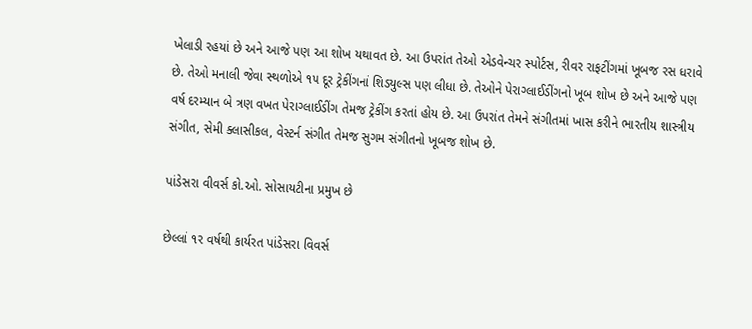ખેલાડી રહયાં છે અને આજે પણ આ શોખ યથાવત છે. આ ઉપરાંત તેઓ એડવેન્ચર સ્પોર્ટસ, રીવર રાફટીંગમાં ખૂબજ રસ ધરાવે છે. તેઓ મનાલી જેવા સ્થળોએ ૧૫ દૂર ટ્રેકીંગનાં શિડયુલ્સ પણ લીધા છે. તેઓને પેરાગ્લાઈડીંગનો ખૂબ શોખ છે અને આજે પણ વર્ષ દરમ્યાન બે ત્રણ વખત પેરાગ્લાઈડીંગ તેમજ ટ્રેકીંગ કરતાં હોય છે. આ ઉપરાંત તેમને સંગીતમાં ખાસ કરીને ભારતીય શાસ્ત્રીય સંગીત, સેમી ક્લાસીકલ, વેસ્ટર્ન સંગીત તેમજ સુગમ સંગીતનો ખૂબજ શોખ છે.

પાંડેસરા વીવર્સ કો.ઓ. સોસાયટીના પ્રમુખ છે

છેલ્લાં ૧ર વર્ષથી કાર્યરત પાંડેસરા વિવર્સ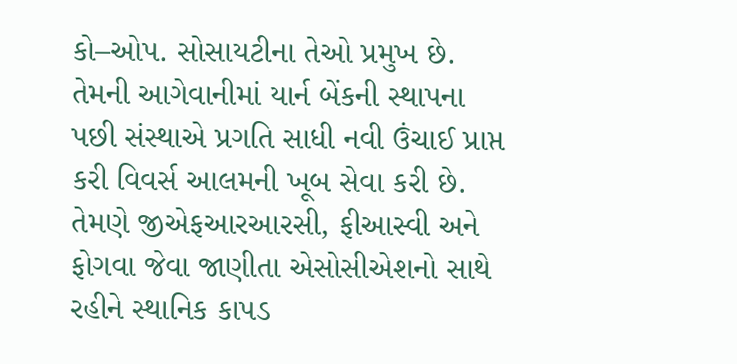કો–ઓપ. સોસાયટીના તેઓ પ્રમુખ છે. તેમની આગેવાનીમાં યાર્ન બેંકની સ્થાપના પછી સંસ્થાએ પ્રગતિ સાધી નવી ઉંચાઈ પ્રાપ્ત કરી વિવર્સ આલમની ખૂબ સેવા કરી છે. તેમણે જીએફઆરઆરસી, ફીઆસ્વી અને ફોગવા જેવા જાણીતા એસોસીએશનો સાથે રહીને સ્થાનિક કાપડ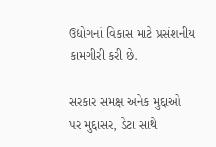ઉદ્યોગનાં વિકાસ માટે પ્રસંશનીય કામગીરી કરી છે.

સરકાર સમક્ષ અનેક મુદ્દાઓ પર મુદ્દાસર, ડેટા સાથે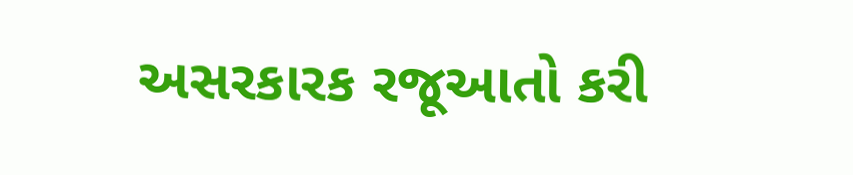અસરકારક રજૂઆતો કરી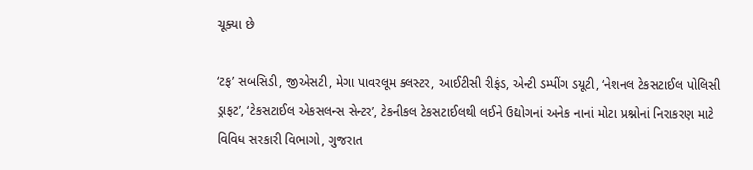ચૂક્યા છે

‘ટફ’ સબસિડી, જીએસટી, મેગા પાવરલૂમ ક્લસ્ટર, આઈટીસી રીફંડ, એન્ટી ડમ્પીંગ ડયૂટી, ‘નેશનલ ટેકસટાઈલ પોલિસી ડ્રાફટ’, ‘ટેકસટાઈલ એકસલન્સ સેન્ટર’, ટેકનીકલ ટેકસટાઈલથી લઈને ઉદ્યોગનાં અનેક નાનાં મોટા પ્રશ્નોનાં નિરાકરણ માટે વિવિધ સરકારી વિભાગો, ગુજરાત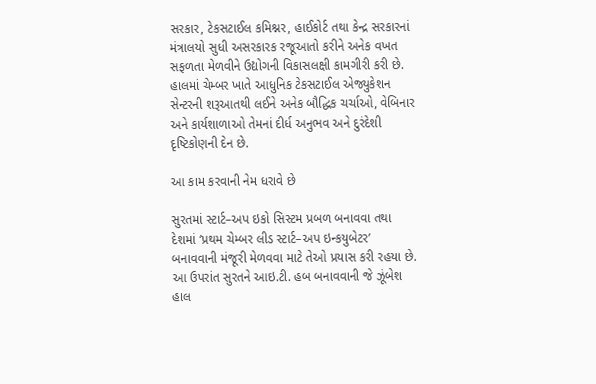સરકાર, ટેકસટાઈલ કમિશ્નર, હાઈકોર્ટ તથા કેન્દ્ર સરકારનાં મંત્રાલયો સુધી અસરકારક રજૂઆતો કરીને અનેક વખત સફળતા મેળવીને ઉદ્યોગની વિકાસલક્ષી કામગીરી કરી છે. હાલમાં ચેમ્બર ખાતે આધુનિક ટેકસટાઈલ એજ્યુકેશન સેન્ટરની શરૂઆતથી લઈને અનેક બૌદ્ધિક ચર્ચાઓ, વેબિનાર અને કાર્યશાળાઓ તેમનાં દીર્ધ અનુભવ અને દુરંદેશી દૃષ્ટિકોણની દેન છે.

આ કામ કરવાની નેમ ધરાવે છે

સુરતમાં સ્ટાર્ટ–અપ ઇકો સિસ્ટમ પ્રબળ બનાવવા તથા દેશમાં ‘પ્રથમ ચેમ્બર લીડ સ્ટાર્ટ–અપ ઇન્કયુબેટર’ બનાવવાની મંજૂરી મેળવવા માટે તેઓ પ્રયાસ કરી રહયા છે. આ ઉપરાંત સુરતને આઇ.ટી. હબ બનાવવાની જે ઝૂંબેશ હાલ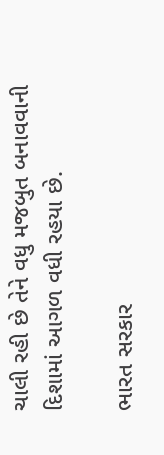ચાલી રહી છે તેને વધુ મજબુત બનાવવાની દિશામાં આગળ વધી રહયા છે.

ભારત સરકાર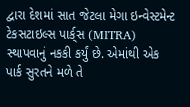દ્વારા દેશમાં સાત જેટલા મેગા ઇન્વેસ્ટમેન્ટ ટેકસટાઇલ્સ પાર્ક્‌સ (MITRA) સ્થાપવાનું નકકી કર્યું છે. એમાંથી એક પાર્ક સુરતને મળે તે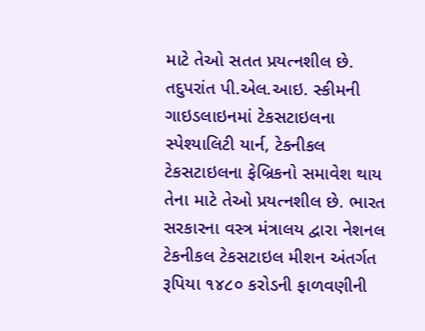માટે તેઓ સતત પ્રયત્નશીલ છે. તદુપરાંત પી.એલ.આઇ. સ્કીમની ગાઇડલાઇનમાં ટેકસટાઇલના સ્પેશ્યાલિટી યાર્ન, ટેકનીકલ ટેકસટાઇલના ફેબ્રિકનો સમાવેશ થાય તેના માટે તેઓ પ્રયત્નશીલ છે. ભારત સરકારના વસ્ત્ર મંત્રાલય દ્વારા નેશનલ ટેકનીકલ ટેકસટાઇલ મીશન અંતર્ગત રૂપિયા ૧૪૮૦ કરોડની ફાળવણીની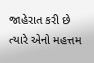જાહેરાત કરી છે ત્યારે એનો મહત્તમ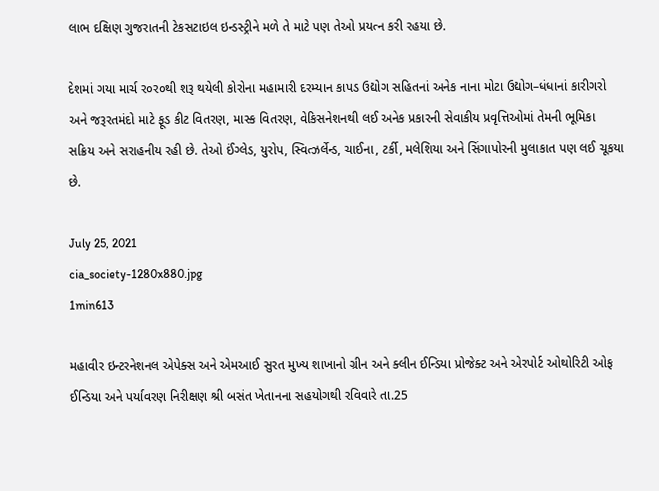લાભ દક્ષિણ ગુજરાતની ટેકસટાઇલ ઇન્ડસ્ટ્રીને મળે તે માટે પણ તેઓ પ્રયત્ન કરી રહયા છે.

દેશમાં ગયા માર્ચ ર૦ર૦થી શરૂ થયેલી કોરોના મહામારી દરમ્યાન કાપડ ઉદ્યોગ સહિતનાં અનેક નાના મોટા ઉદ્યોગ–ધંધાનાં કારીગરો અને જરૂરતમંદો માટે ફૂડ કીટ વિતરણ, માસ્ક વિતરણ, વેકિસનેશનથી લઈ અનેક પ્રકારની સેવાકીય પ્રવૃત્તિઓમાં તેમની ભૂમિકા સક્રિય અને સરાહનીય રહી છે. તેઓ ઈંગ્લેડ, યુરોપ, સ્વિત્ઝર્લેન્ડ, ચાઈના, ટર્કી, મલેશિયા અને સિંગાપોરની મુલાકાત પણ લઈ ચૂકયા છે.

July 25, 2021
cia_society-1280x880.jpg
1min613

મહાવીર ઇન્ટરનેશનલ એપેક્સ અને એમઆઈ સુરત મુખ્ય શાખાનો ગ્રીન અને ક્લીન ઈન્ડિયા પ્રોજેક્ટ અને એરપોર્ટ ઓથોરિટી ઓફ ઈન્ડિયા અને પર્યાવરણ નિરીક્ષણ શ્રી બસંત ખેતાનના સહયોગથી રવિવારે તા.25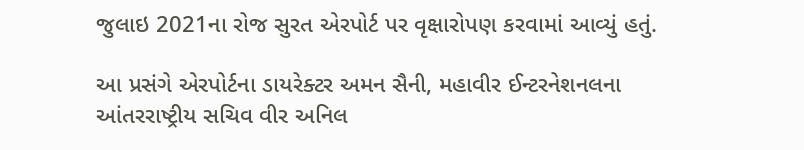જુલાઇ 2021ના રોજ સુરત એરપોર્ટ પર વૃક્ષારોપણ કરવામાં આવ્યું હતું.

આ પ્રસંગે એરપોર્ટના ડાયરેક્ટર અમન સૈની, મહાવીર ઈન્ટરનેશનલના આંતરરાષ્ટ્રીય સચિવ વીર અનિલ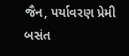જૈન, પર્યાવરણ પ્રેમી બસંત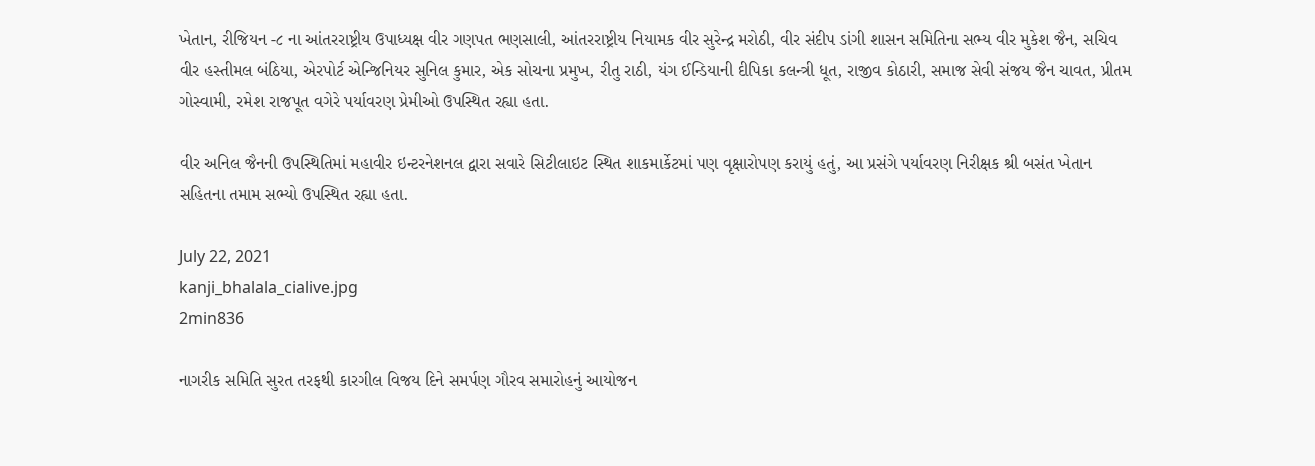ખેતાન, રીજિયન -૮ ના આંતરરાષ્ટ્રીય ઉપાધ્યક્ષ વીર ગણપત ભણસાલી, આંતરરાષ્ટ્રીય નિયામક વીર સુરેન્દ્ર મરોઠી, વીર સંદીપ ડાંગી શાસન સમિતિના સભ્ય વીર મુકેશ જૈન, સચિવ વીર હસ્તીમલ બંઠિયા, એરપોર્ટ એન્જિનિયર સુનિલ કુમાર, એક સોચના પ્રમુખ, રીતુ રાઠી, યંગ ઈન્ડિયાની દીપિકા કલન્ત્રી ધૂત, રાજીવ કોઠારી, સમાજ સેવી સંજય જૈન ચાવત, પ્રીતમ ગોસ્વામી, રમેશ રાજપૂત વગેરે પર્યાવરણ પ્રેમીઓ ઉપસ્થિત રહ્યા હતા.

વીર અનિલ જૈનની ઉપસ્થિતિમાં મહાવીર ઇન્ટરનેશનલ દ્વારા સવારે સિટીલાઇટ સ્થિત શાકમાર્કેટમાં પણ વૃક્ષારોપણ કરાયું હતું, આ પ્રસંગે પર્યાવરણ નિરીક્ષક શ્રી બસંત ખેતાન સહિતના તમામ સભ્યો ઉપસ્થિત રહ્યા હતા.

July 22, 2021
kanji_bhalala_cialive.jpg
2min836

નાગરીક સમિતિ સુરત તરફથી કારગીલ વિજય દિને સમર્પણ ગૌરવ સમારોહનું આયોજન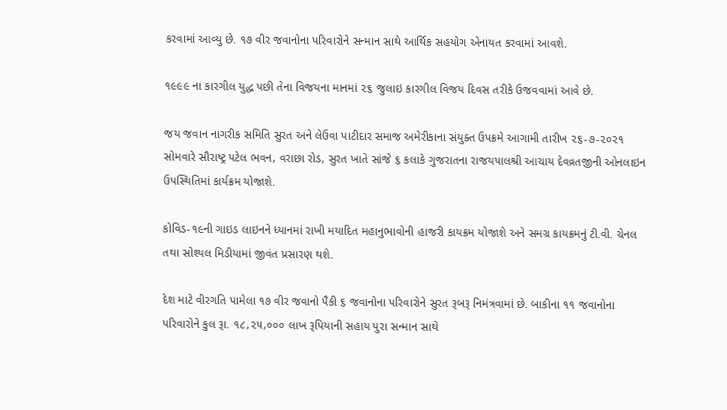કરવામાં આવ્યુ છે. ૧૭ વીર જવાનોના પરિવારોને સન્માન સાથે આર્થિક સહયોગ એનાયત કરવામાં આવશે.

૧૯૯૯ ના કારગીલ યુદ્ધ પછી તેના વિજયના માનમાં ૨૬ જુલાઇ કારગીલ વિજય દિવસ તરીકે ઉજવવામાં આવે છે.

જય જવાન નાગરીક સમિતિ સુરત અને લેઉવા પાટીદાર સમાજ અમેરીકાના સંયુક્ત ઉપક્રમે આગામી તારીખ ૨૬-૭-૨૦૨૧ સોમવારે સૌરાષ્ટ્ર પટેલ ભવન, વરાછા રોડ, સુરત ખાતે સાંજે ૬ કલાકે ગુજરાતના રાજયપાલશ્રી આચાય દેવવ્રતજીની ઓનલાઇન ઉપસ્થિતિમાં કાર્યક્રમ યોજાશે.

કોવિડ-૧૯ની ગાઇડ લાઇનને ધ્યાનમાં રાખી મયાદિત મહાનુભાવોની હાજરી કાયક્રમ યોજાશે અને સમગ્ર કાયક્રમનું ટી.વી. ચેનલ તથા સોશ્યલ મિડીયામાં જીવંત પ્રસારણ થશે.

દેશ માટે વીરગતિ પામેલા ૧૭ વીર જવાનો પૈકી ૬ જવાનોના પરિવારોને સુરત રૂબરૂ નિમંત્રવામાં છે. બાકીના ૧૧ જવાનોના પરિવારોને કુલ રૂા. ૧૮,૨૫,૦૦૦ લાખ રૂપિયાની સહાય પુરા સન્માન સાથે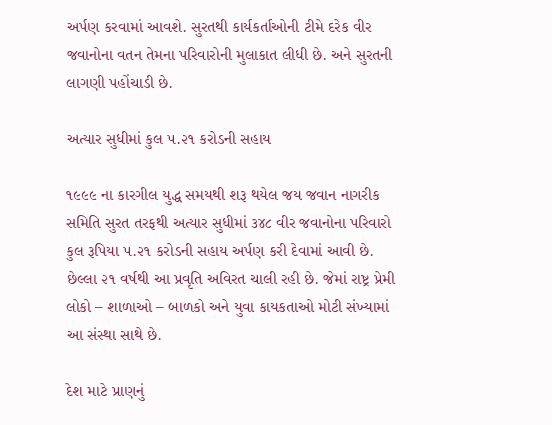અર્પણ કરવામાં આવશે. સુરતથી કાર્યકર્તાઓની ટીમે દરેક વીર જવાનોના વતન તેમના પરિવારોની મુલાકાત લીધી છે. અને સુરતની લાગણી પહોંચાડી છે.

અત્યાર સુધીમાં કુલ ૫.૨૧ કરોડની સહાય

૧૯૯૯ ના કારગીલ યુદ્ધ સમયથી શરૂ થયેલ જય જવાન નાગરીક સમિતિ સુરત તરફથી અત્યાર સુધીમાં ૩૪૮ વીર જવાનોના પરિવારો કુલ રૂપિયા ૫.૨૧ કરોડની સહાય અર્પણ કરી દેવામાં આવી છે. છેલ્લા ૨૧ વર્ષથી આ પ્રવૃતિ અવિરત ચાલી રહી છે. જેમાં રાષ્ટ્ર પ્રેમી લોકો – શાળાઓ – બાળકો અને યુવા કાયકતાઓ મોટી સંખ્યામાં આ સંસ્થા સાથે છે.

દેશ માટે પ્રાણનું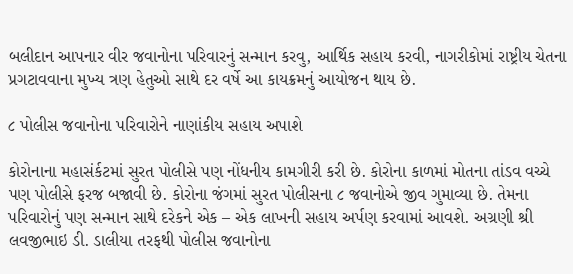બલીદાન આપનાર વીર જવાનોના પરિવારનું સન્માન કરવુ, આર્થિક સહાય કરવી, નાગરીકોમાં રાષ્ટ્રીય ચેતના પ્રગટાવવાના મુખ્ય ત્રણ હેતુઓ સાથે દર વર્ષે આ કાયક્રમનું આયોજન થાય છે.

૮ પોલીસ જવાનોના પરિવારોને નાણાંકીય સહાય અપાશે

કોરોનાના મહાસંર્કટમાં સુરત પોલીસે પણ નોંધનીય કામગીરી કરી છે. કોરોના કાળમાં મોતના તાંડવ વચ્ચે પણ પોલીસે ફરજ બજાવી છે. કોરોના જંગમાં સુરત પોલીસના ૮ જવાનોએ જીવ ગુમાવ્યા છે. તેમના પરિવારોનું પણ સન્માન સાથે દરેકને એક – એક લાખની સહાય અર્પણ કરવામાં આવશે. અગ્રણી શ્રી લવજીભાઇ ડી. ડાલીયા તરફથી પોલીસ જવાનોના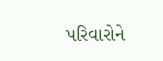પરિવારોને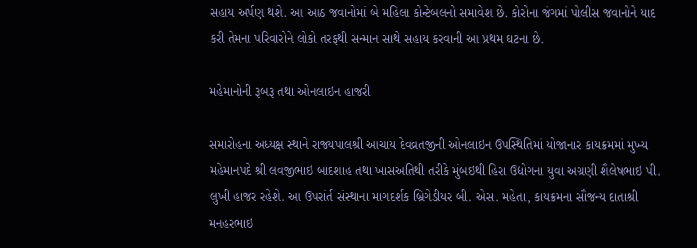સહાય અર્પણ થશે. આ આઠ જવાનોમાં બે મહિલા કોન્ટેબલનો સમાવેશ છે. કોરોના જંગમાં પોલીસ જવાનોને યાદ કરી તેમના પરિવારોને લોકો તરફથી સન્માન સાથે સહાય કરવાની આ પ્રથમ ઘટના છે.

મહેમાનોની રૂબરૂ તથા ઓનલાઇન હાજરી

સમારોહના અધ્યક્ષ સ્થાને રાજ્યપાલશ્રી આચાય દેવવ્રતજીની ઓનલાઇન ઉપસ્થિતિમાં યોજાનાર કાયક્રમમાં મુખ્ય મહેમાનપદે શ્રી લવજીભાઇ બાદશાહ તથા ખાસઅતિથી તરીકે મુંબઇથી હિરા ઉદ્યોગના યુવા અગ્રણી શૈલેષભાઇ પી. લુખી હાજર રહેશે. આ ઉપરાંર્ત સંસ્થાના માગદર્શક બ્રિગેડીયર બી. એસ. મહેતા, કાયક્રમના સૌજન્ય દાતાશ્રી મનહરભાઇ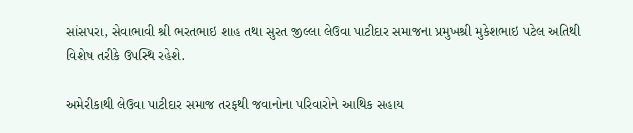સાંસપરા, સેવાભાવી શ્રી ભરતભાઇ શાહ તથા સુરત જીલ્લા લેઉવા પાટીદાર સમાજના પ્રમુખશ્રી મુકેશભાઇ પટેલ અતિથી વિશેષ તરીકે ઉપસ્થિ રહેશે.

અમેરીકાથી લેઉવા પાટીદાર સમાજ તરફથી જવાનોના પરિવારોને આથિક સહાય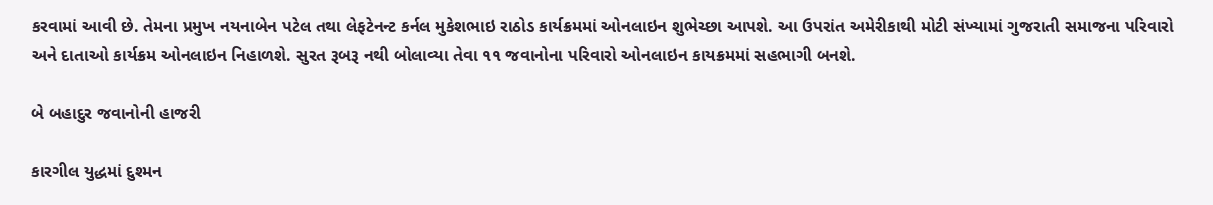કરવામાં આવી છે. તેમના પ્રમુખ નયનાબેન પટેલ તથા લેફટેનન્ટ કર્નલ મુકેશભાઇ રાઠોડ કાર્યક્રમમાં ઓનલાઇન શુભેચ્છા આપશે. આ ઉપરાંત અમેરીકાથી મોટી સંખ્યામાં ગુજરાતી સમાજના પરિવારો અને દાતાઓ કાર્યક્રમ ઓનલાઇન નિહાળશે. સુરત રૂબરૂ નથી બોલાવ્યા તેવા ૧૧ જવાનોના પરિવારો ઓનલાઇન કાયક્રમમાં સહભાગી બનશે.

બે બહાદુર જવાનોની હાજરી

કારગીલ યુદ્ધમાં દુશ્મન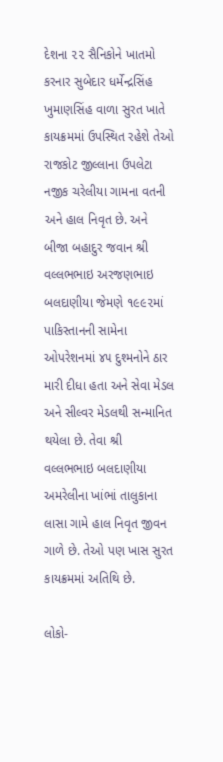દેશના ૨૨ સૈનિકોને ખાતમો કરનાર સુબેદાર ધર્મેન્દ્રસિંહ ખુમાણસિંહ વાળા સુરત ખાતે કાયક્રમમાં ઉપસ્થિત રહેશે તેઓ રાજકોટ જીલ્લાના ઉપલેટા નજીક ચરેલીયા ગામના વતની અને હાલ નિવૃત છે. અને બીજા બહાદુર જવાન શ્રી વલ્લભભાઇ અરજણભાઇ બલદાણીયા જેમણે ૧૯૯૨માં પાકિસ્તાનની સામેના ઓપરેશનમાં ૪૫ દુશ્મનોને ઠાર મારી દીધા હતા અને સેવા મેડલ અને સીલ્વર મેડલથી સન્માનિત થયેલા છે. તેવા શ્રી વલ્લભભાઇ બલદાણીયા અમરેલીના ખાંભાં તાલુકાના લાસા ગામે હાલ નિવૃત જીવન ગાળે છે. તેઓ પણ ખાસ સુરત કાયક્રમમાં અતિથિ છે.

લોકો-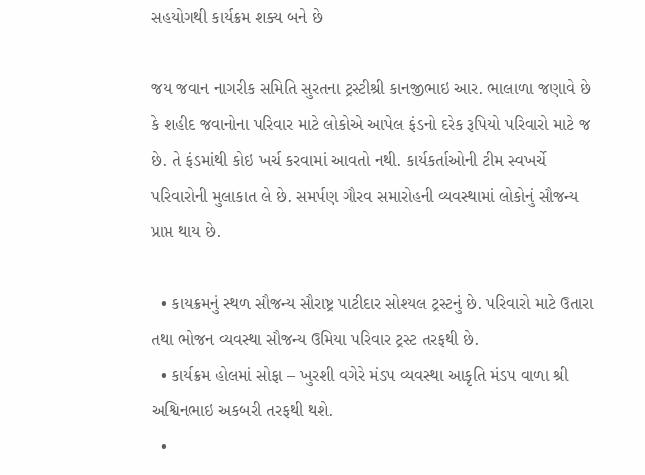સહયોગથી કાર્યક્રમ શક્ય બને છે

જય જવાન નાગરીક સમિતિ સુરતના ટ્રસ્ટીશ્રી કાનજીભાઇ આર. ભાલાળા જણાવે છે કે શહીદ જવાનોના પરિવાર માટે લોકોએ આપેલ ફંડનો દરેક રૂપિયો પરિવારો માટે જ છે. તે ફંડમાંથી કોઇ ખર્ચ કરવામાં આવતો નથી. કાર્યકર્તાઓની ટીમ સ્વખર્ચે પરિવારોની મુલાકાત લે છે. સમર્પણ ગૌરવ સમારોહની વ્યવસ્થામાં લોકોનું સૌજન્ય પ્રાપ્ત થાય છે.

  • કાયક્રમનું સ્થળ સૌજન્ય સૌરાષ્ટ્ર પાટીદાર સોશ્યલ ટ્રસ્ટનું છે. પરિવારો માટે ઉતારા તથા ભોજન વ્યવસ્થા સૌજન્ય ઉમિયા પરિવાર ટ્રસ્ટ તરફથી છે.
  • કાર્યક્રમ હોલમાં સોફા – ખુરશી વગેરે મંડપ વ્યવસ્થા આકૃતિ મંડપ વાળા શ્રી અશ્વિનભાઇ અકબરી તરફથી થશે.
  •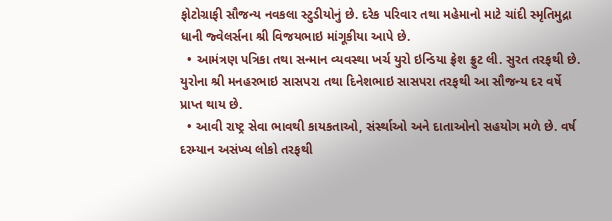ફોટોગ્રાફી સૌજન્ય નવકલા સ્ટુડીયોનું છે. દરેક પરિવાર તથા મહેમાનો માટે ચાંદી સ્મૃતિમુદ્રા ધાની જ્વેલર્સના શ્રી વિજયભાઇ માંગૂકીયા આપે છે.
  • આમંત્રણ પત્રિકા તથા સન્માન વ્યવસ્થા ખર્ચ યુરો ઇન્ડિયા ફ્રેશ ફ્રુટ લી. સુરત તરફથી છે. યુરોના શ્રી મનહરભાઇ સાસપરા તથા દિનેશભાઇ સાસપરા તરફથી આ સૌજન્ય દર વર્ષે પ્રાપ્ત થાય છે.
  • આવી રાષ્ટ્ર સેવા ભાવથી કાયકતાઓ, સંર્સ્થાઓ અને દાતાઓનો સહયોગ મળે છે. વર્ષ દરમ્યાન અસંખ્ય લોકો તરફથી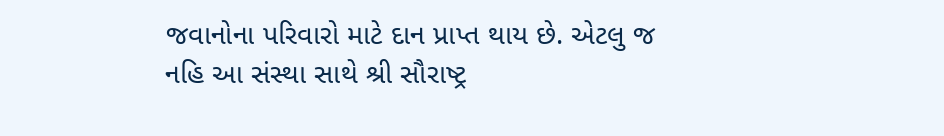જવાનોના પરિવારો માટે દાન પ્રાપ્ત થાય છે. એટલુ જ નહિ આ સંસ્થા સાથે શ્રી સૌરાષ્ટ્ર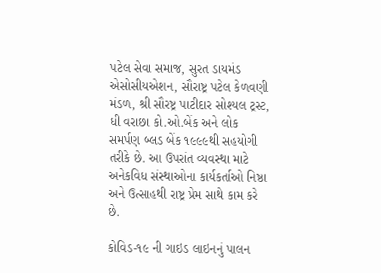પટેલ સેવા સમાજ, સુરત ડાયમંડ એસોસીયએશન, સૌરાષ્ટ્ર પટેલ કેળવણી મંડળ, શ્રી સૌરષ્ટ્ર પાટીદાર સોશ્યલ ટ્રસ્ટ, ધી વરાછા કો.ઓ.બેંક અને લોક સમર્પણ બ્લડ બેંક ૧૯૯૯થી સહયોગી તરીકે છે. આ ઉપરાંત વ્યવસ્થા માટે અનેકવિધ સંસ્થાઓના કાર્યકર્તાઓ નિષ્ઠા અને ઉત્સાહથી રાષ્ટ્ર પ્રેમ સાથે કામ કરે છે.

કોવિડ-૧૯ ની ગાઇડ લાઇનનું પાલન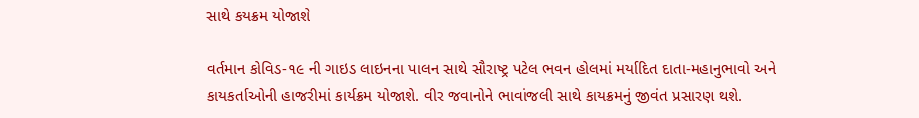સાથે કયક્રમ યોજાશે

વર્તમાન કોવિડ-૧૯ ની ગાઇડ લાઇનના પાલન સાથે સૌરાષ્ટ્ર પટેલ ભવન હોલમાં મર્યાદિત દાતા-મહાનુભાવો અને કાયકર્તાઓની હાજરીમાં કાર્યક્રમ યોજાશે. વીર જવાનોને ભાવાંજલી સાથે કાયક્રમનું જીવંત પ્રસારણ થશે.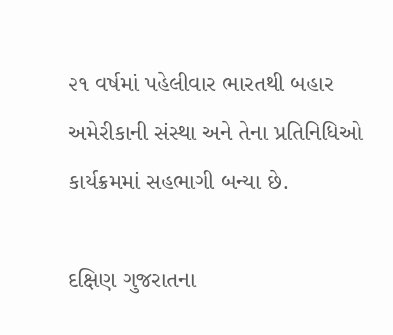૨૧ વર્ષમાં પહેલીવાર ભારતથી બહાર અમેરીકાની સંસ્થા અને તેના પ્રતિનિધિઓ કાર્યક્રમમાં સહભાગી બન્યા છે.

દક્ષિણ ગુજરાતના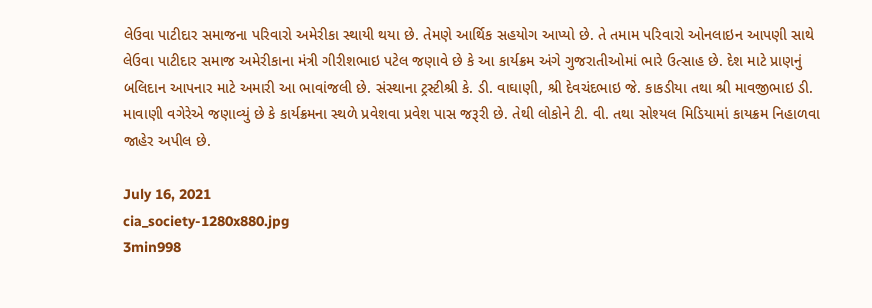લેઉવા પાટીદાર સમાજના પરિવારો અમેરીકા સ્થાયી થયા છે. તેમણે આર્થિક સહયોગ આપ્યો છે. તે તમામ પરિવારો ઓનલાઇન આપણી સાથે લેઉવા પાટીદાર સમાજ અમેરીકાના મંત્રી ગીરીશભાઇ પટેલ જણાવે છે કે આ કાર્યક્રમ અંગે ગુજરાતીઓમાં ભારે ઉત્સાહ છે. દેશ માટે પ્રાણનું બલિદાન આપનાર માટે અમારી આ ભાવાંજલી છે. સંસ્થાના ટ્રસ્ટીશ્રી કે. ડી. વાઘાણી, શ્રી દેવચંદભાઇ જે. કાકડીયા તથા શ્રી માવજીભાઇ ડી. માવાણી વગેરેએ જણાવ્યું છે કે કાર્યક્રમના સ્થળે પ્રવેશવા પ્રવેશ પાસ જરૂરી છે. તેથી લોકોને ટી. વી. તથા સોશ્યલ મિડિયામાં કાયક્રમ નિહાળવા જાહેર અપીલ છે.

July 16, 2021
cia_society-1280x880.jpg
3min998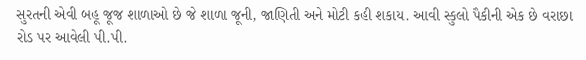સુરતની એવી બહૂ જૂજ શાળાઓ છે જે શાળા જૂની, જાણિતી અને મોટી કહી શકાય. આવી સ્કુલો પૈકીની એક છે વરાછા રોડ પર આવેલી પી.પી.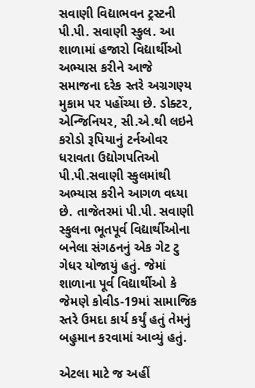સવાણી વિદ્યાભવન ટ્રસ્ટની પી.પી. સવાણી સ્કુલ. આ શાળામાં હજારો વિદ્યાર્થીઓ અભ્યાસ કરીને આજે સમાજના દરેક સ્તરે અગ્રગણ્ય મુકામ પર પહોંચ્યા છે. ડોક્ટર, એન્જિનિયર, સી.એ.થી લઇને કરોડો રૂપિયાનું ટર્નઓવર ધરાવતા ઉદ્યોગપતિઓ પી.પી.સવાણી સ્કુલમાંથી અભ્યાસ કરીને આગળ વધ્યા છે. તાજેતરમાં પી.પી. સવાણી સ્કુલના ભૂતપૂર્વ વિદ્યાર્થીઓના બનેલા સંગઠનનું એક ગેટ ટુ ગેધર યોજાયું હતું. જેમાં શાળાના પૂર્વ વિદ્યાર્થીઓ કે જેમણે કોવીડ-19માં સામાજિક સ્તરે ઉમદા કાર્ય કર્યું હતું તેમનું બહુમાન કરવામાં આવ્યું હતું.

એટલા માટે જ અહીં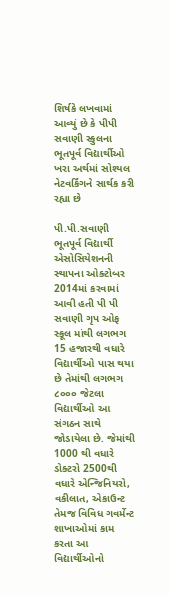શિર્ષકે લખવામાં આવ્યું છે કે પીપી સવાણી સ્કુલના ભૂતપૂર્વ વિદ્યાર્થીઓ ખરા અર્થમાં સોશ્યલ નેટવર્કિંગને સાર્થક કરી રહ્યા છે

પી.પી.સવાણી ભૂતપૂર્વ વિદ્યાર્થી એસોસિયેશનની સ્થાપના ઓક્ટોબર 2014માં કરવામાં આવી હતી પી પી સવાણી ગૃપ ઓફ સ્કૂલ માંથી લગભગ 15 હજારથી વધારે વિદ્યાર્થીઓ પાસ થયા છે તેમાંથી લગભગ ૮૦૦૦ જેટલા વિદ્યાર્થીઓ આ સંગઠન સાથે જોડાયેલા છે. જેમાંથી 1000 થી વધારે ડોક્ટરો 2500થી વધારે એન્જિનિયરો, વકીલાત, એકાઉન્ટ તેમજ વિવિધ ગવર્મેન્ટ શાખાઓમાં કામ કરતા આ વિદ્યાર્થીઓનો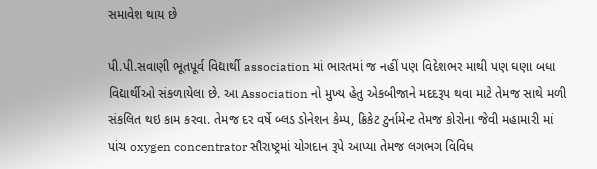સમાવેશ થાય છે

પી.પી.સવાણી ભૂતપૂર્વ વિદ્યાર્થી association માં ભારતમાં જ નહીં પણ વિદેશભર માથી પણ ઘણા બધા વિદ્યાર્થીઓ સંકળાયેલા છે. આ Association નો મુખ્ય હેતુ એકબીજાને મદદરૂપ થવા માટે તેમજ સાથે મળી સંકલિત થઇ કામ કરવા. તેમજ દર વર્ષે બ્લડ ડોનેશન કેમ્પ, ક્રિકેટ ટુર્નામેન્ટ તેમજ કોરોના જેવી મહામારી માં પાંચ oxygen concentrator સૌરાષ્ટ્રમાં યોગદાન રૂપે આપ્યા તેમજ લગભગ વિવિધ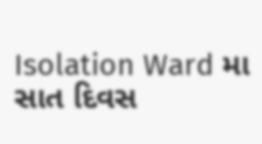Isolation Ward મા સાત દિવસ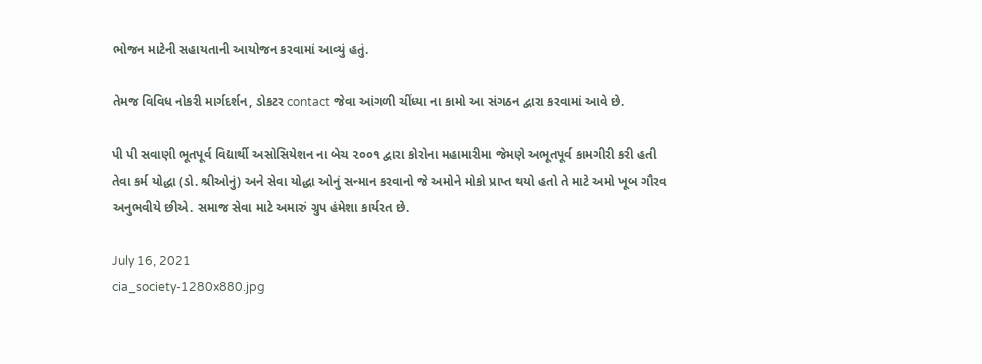ભોજન માટેની સહાયતાની આયોજન કરવામાં આવ્યું હતું.

તેમજ વિવિધ નોકરી માર્ગદર્શન, ડોકટર contact જેવા આંગળી ચીંધ્યા ના કામો આ સંગઠન દ્વારા કરવામાં આવે છે.

પી પી સવાણી ભૂતપૂર્વ વિદ્યાર્થી અસોસિયેશન ના બેચ ૨૦૦૧ દ્વારા કોરોના મહામારીમા જેમણે અભૂતપૂર્વ કામગીરી કરી હતી તેવા કર્મ યોદ્ધા (ડો. શ્રીઓનું) અને સેવા યોદ્ધા ઓનું સન્માન કરવાનો જે અમોને મોકો પ્રાપ્ત થયો હતો તે માટે અમો ખૂબ ગૌરવ અનુભવીયે છીએ. સમાજ સેવા માટે અમારું ગ્રુપ હંમેશા કાર્યરત છે.

July 16, 2021
cia_society-1280x880.jpg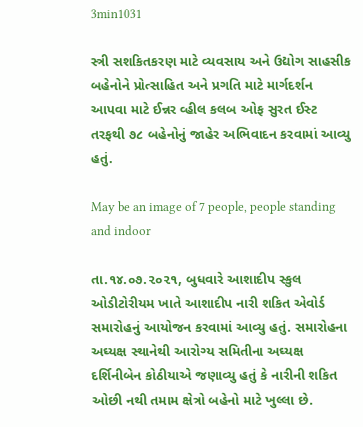3min1031

સ્ત્રી સશકિતકરણ માટે વ્યવસાય અને ઉદ્યોગ સાહસીક બહેનોને પ્રોત્સાહિત અને પ્રગતિ માટે માર્ગદર્શન આપવા માટે ઈન્નર વ્હીલ કલબ ઓફ સુરત ઈસ્ટ તરફથી ૭૮ બહેનોનું જાહેર અભિવાદન કરવામાં આવ્યુ હતું.

May be an image of 7 people, people standing and indoor

તા.૧૪.૦૭.૨૦૨૧, બુધવારે આશાદીપ સ્કુલ ઓડીટોરીયમ ખાતે આશાદીપ નારી શકિત એવોર્ડ સમારોહનું આયોજન કરવામાં આવ્યુ હતું. સમારોહના અઘ્યક્ષ સ્થાનેથી આરોગ્ય સમિતીના અઘ્યક્ષ દર્શિનીબેન કોઠીયાએ જણાવ્યુ હતું કે નારીની શકિત ઓછી નથી તમામ ક્ષેત્રો બહેનો માટે ખુલ્લા છે.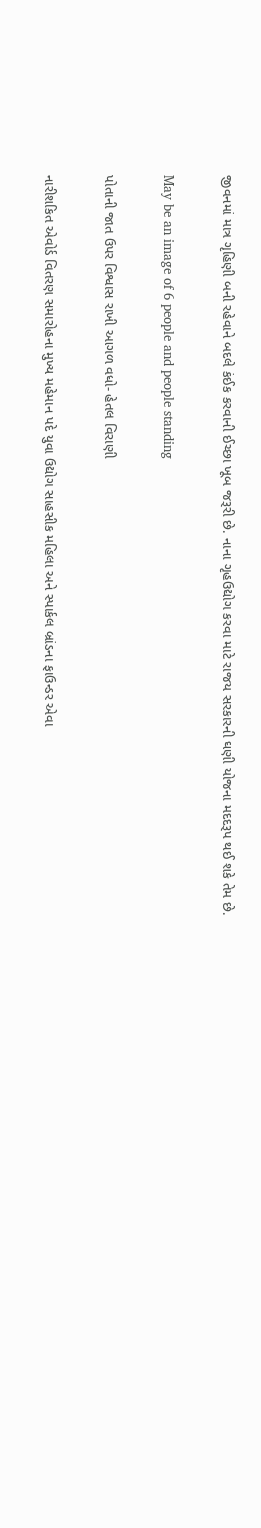જીવનમાં માત્ર ગૃહિણી બની રહેવાને બદલે કંઈક કરવાની ઈચ્છા ખૂબ જરૂરી છે. નાના ગૃહઉદ્યોગ કરવા માટે રાજય સરકારની ઘણી યોજના મદદરૂપ થઈ શકે તેમ છે.

May be an image of 6 people and people standing

પોતાની જાત ઉપર વિશ્વાસ રાખી આગળ વધો- હેતલ વિરાણી

નારીશકિત એવોર્ડ વિતરણ સમારોહના મુખ્ય મહેમાન પદે યુવા ઉદ્યોગ સાહસીક મહિલા અને સ્પાર્કલ બ્રાંડના ફાઉન્ડર એવા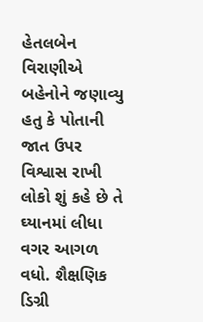હેતલબેન વિરાણીએ બહેનોને જણાવ્યુ હતુ કે પોતાની જાત ઉપર વિશ્વાસ રાખી લોકો શું કહે છે તે ઘ્યાનમાં લીધા વગર આગળ વધો. શૈક્ષણિક ડિગ્રી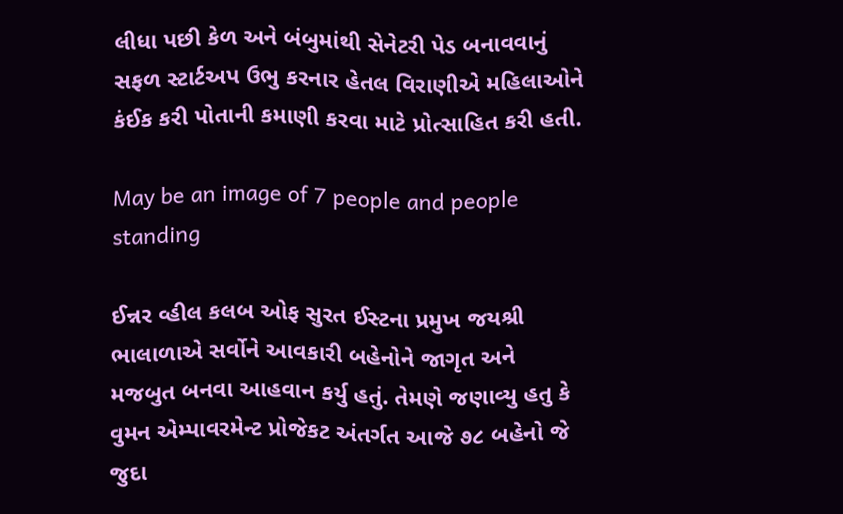લીધા પછી કેળ અને બંબુમાંથી સેનેટરી પેડ બનાવવાનું સફળ સ્ટાર્ટઅપ ઉભુ કરનાર હેતલ વિરાણીએ મહિલાઓને કંઈક કરી પોતાની કમાણી કરવા માટે પ્રોત્સાહિત કરી હતી.

May be an image of 7 people and people standing

ઈન્નર વ્હીલ કલબ ઓફ સુરત ઈસ્ટના પ્રમુખ જયશ્રી ભાલાળાએ સર્વોને આવકારી બહેનોને જાગૃત અને મજબુત બનવા આહવાન કર્યુ હતું. તેમણે જણાવ્યુ હતુ કે વુમન એમ્પાવરમેન્ટ પ્રોજેકટ અંતર્ગત આજે ૭૮ બહેનો જે જુદા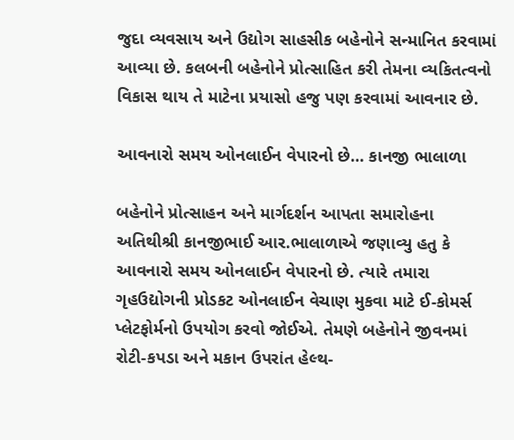જુદા વ્યવસાય અને ઉદ્યોગ સાહસીક બહેનોને સન્માનિત કરવામાં આવ્યા છે. કલબની બહેનોને પ્રોત્સાહિત કરી તેમના વ્યકિતત્વનો વિકાસ થાય તે માટેના પ્રયાસો હજુ પણ કરવામાં આવનાર છે.

આવનારો સમય ઓનલાઈન વેપારનો છે… કાનજી ભાલાળા

બહેનોને પ્રોત્સાહન અને માર્ગદર્શન આપતા સમારોહના અતિથીશ્રી કાનજીભાઈ આર.ભાલાળાએ જણાવ્યુ હતુ કે આવનારો સમય ઓનલાઈન વેપારનો છે. ત્યારે તમારા  ગૃહઉદ્યોગની પ્રોડકટ ઓનલાઈન વેચાણ મુકવા માટે ઈ-કોમર્સ પ્લેટફોર્મનો ઉપયોગ કરવો જોઈએ. તેમણે બહેનોને જીવનમાં રોટી-કપડા અને મકાન ઉપરાંત હેલ્થ-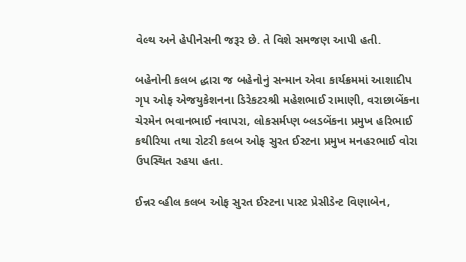વેલ્થ અને હેપીનેસની જરૂર છે. તે વિશે સમજણ આપી હતી.

બહેનોની કલબ દ્ધારા જ બહેનોનું સન્માન એવા કાર્યક્રમમાં આશાદીપ ગૃપ ઓફ એજયુકેશનના ડિરેકટરશ્રી મહેશભાઈ રામાણી, વરાછાબેંકના ચેરમેન ભવાનભાઈ નવાપરા, લોકસર્મપ્ણ બ્લડબેંકના પ્રમુખ હરિભાઈ કથીરિયા તથા રોટરી કલબ ઓફ સુરત ઈસ્ટના પ્રમુખ મનહરભાઈ વોરા ઉપસ્થિત રહયા હતા.

ઈન્નર વ્હીલ કલબ ઓફ સુરત ઈસ્ટના પાસ્ટ પ્રેસીડેન્ટ વિણાબેન,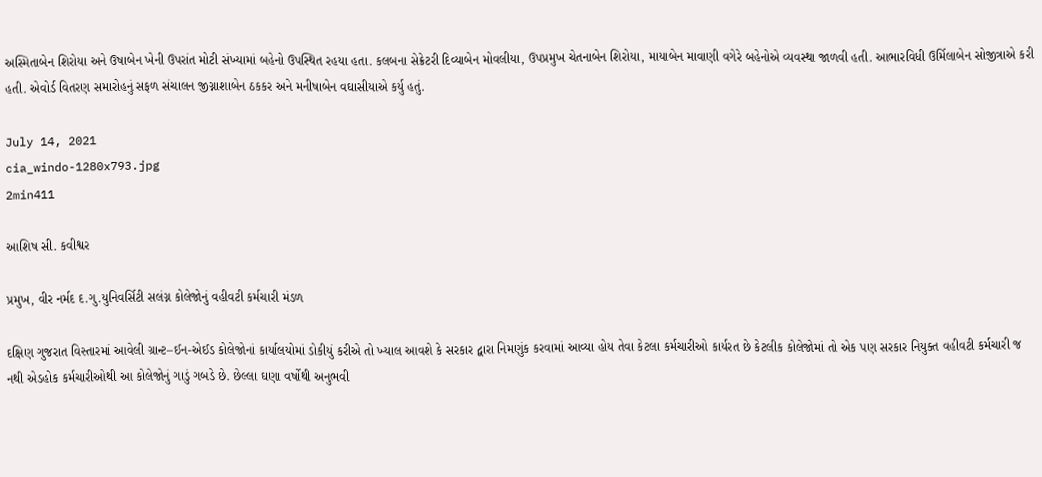અસ્મિતાબેન શિરોયા અને ઉષાબેન ખેની ઉપરાંત મોટી સંખ્યામાં બહેનો ઉપસ્થિત રહયા હતા. કલબના સેક્રેટરી દિવ્યાબેન મોવલીયા, ઉપપ્રમુખ ચેતનાબેન શિરોયા, માયાબેન માવાણી વગેરે બહેનોએ વ્યવસ્થા જાળવી હતી. આભારવિધી ઉર્મિલાબેન સોજીત્રાએ કરી હતી. એવોર્ડ વિતરણ સમારોહનું સફળ સંચાલન જીગ્નાશાબેન ઠકકર અને મનીષાબેન વઘાસીયાએ કર્યુ હતું.

July 14, 2021
cia_windo-1280x793.jpg
2min411

આશિષ સી. કવીશ્વર

પ્રમુખ, વીર નર્મદ દ.ગુ.યુનિવર્સિટી સલંગ્ન કોલેજોનું વહીવટી કર્મચારી મંડળ

દક્ષિણ ગુજરાત વિસ્તારમાં આવેલી ગ્રાન્ટ–ઈન-એઈડ કોલેજોનાં કાર્યાલયોમાં ડોકીયું કરીએ તો ખ્યાલ આવશે કે સરકાર દ્વારા નિમણુંક કરવામાં આવ્યા હોય તેવા કેટલા કર્મચારીઓ કાર્યરત છે કેટલીક કોલેજોમાં તો એક પણ સરકાર નિયુક્ત વહીવટી કર્મચારી જ નથી એડહોક કર્મચારીઓથી આ કોલેજોનું ગાડું ગબડે છે. છેલ્લા ઘણા વર્ષોથી અનુભવી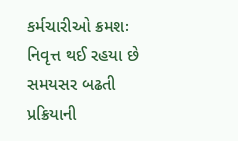કર્મચારીઓ ક્રમશઃ નિવૃત્ત થઈ રહયા છે સમયસર બઢતી પ્રક્રિયાની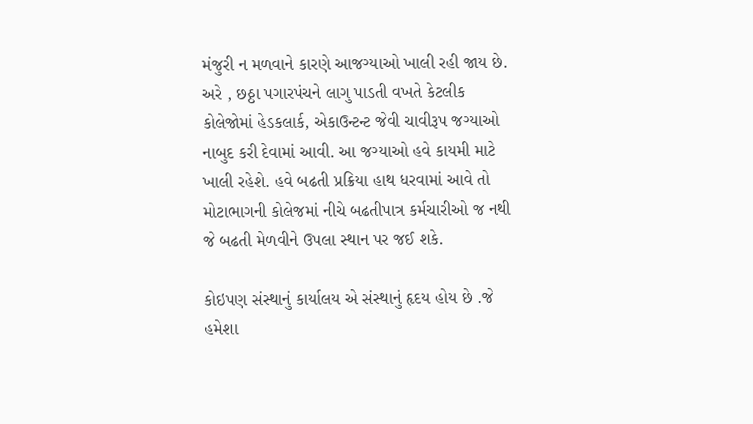મંજુરી ન મળવાને કારણે આજગ્યાઓ ખાલી રહી જાય છે. અરે , છઠ્ઠા પગારપંચને લાગુ પાડતી વખતે કેટલીક કોલેજોમાં હેડકલાર્ક, એકાઉન્ટન્ટ જેવી ચાવીરૂપ જગ્યાઓ નાબુદ કરી દેવામાં આવી. આ જગ્યાઓ હવે કાયમી માટે ખાલી રહેશે. હવે બઢતી પ્રક્રિયા હાથ ધરવામાં આવે તો મોટાભાગની કોલેજમાં નીચે બઢતીપાત્ર કર્મચારીઓ જ નથી જે બઢતી મેળવીને ઉપલા સ્થાન પર જઈ શકે.

કોઇપણ સંસ્થાનું કાર્યાલય એ સંસ્થાનું હૃદય હોય છે .જે હમેશા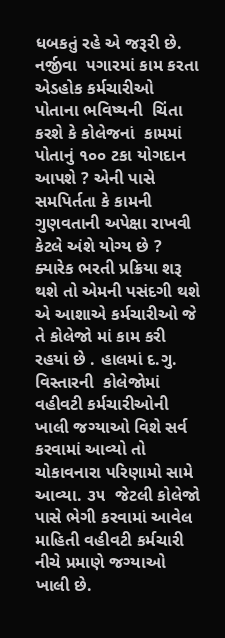ધબકતું રહે એ જરૂરી છે. નર્જીવા  પગારમાં કામ કરતા એડહોક કર્મચારીઓ પોતાના ભવિષ્યની  ચિંતા કરશે કે કોલેજનાં  કામમાં પોતાનું ૧૦૦ ટકા યોગદાન  આપશે ? એની પાસે સમપિર્તતા કે કામની ગુણવતાની અપેક્ષા રાખવી કેટલે અંશે યોગ્ય છે ? ક્યારેક ભરતી પ્રક્રિયા શરૂ  થશે તો એમની પસંદગી થશે એ આશાએ કર્મચારીઓ જે તે કોલેજો માં કામ કરી રહયાં છે . હાલમાં દ.ગુ. વિસ્તારની  કોલેજોમાં વહીવટી કર્મચારીઓની ખાલી જગ્યાઓ વિશે સર્વ કરવામાં આવ્યો તો ચોકાવનારા પરિણામો સામે આવ્યા. ૩૫  જેટલી કોલેજો પાસે ભેગી કરવામાં આવેલ માહિતી વહીવટી કર્મચારી નીચે પ્રમાણે જગ્યાઓ ખાલી છે.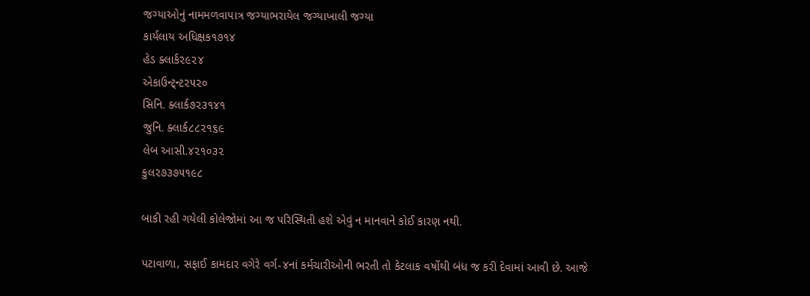જગ્યાઓનું નામમળવાપાત્ર જગ્યાભરાયેલ જગ્યાખાલી જગ્યા
કાર્યલાય અધિક્ષક૧૭૧૪
હેડ ક્લાર્ક૨૯૨૪
એકાઉન્ટ્ન્ટ૨૫૨૦
સિનિ. ક્લાર્ક૭૨૩૧૪૧
જુનિ. ક્લાર્ક૮૮૨૧૬૯
લેબ આસી.૪૨૧૦૩૨
કુલ૨૭૩૭૫૧૯૮

બાકી રહી ગયેલી કોલેજોમાં આ જ પરિસ્થિતી હશે એવું ન માનવાને કોઈ કારણ નથી.

પટાવાળા, સફાઈ કામદાર વગેરે વર્ગ-૪નાં કર્મચારીઓની ભરતી તો કેટલાક વર્ષોથી બંધ જ કરી દેવામાં આવી છે. આજે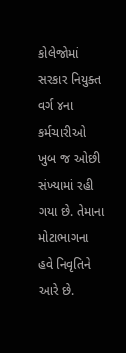કોલેજોમાં સરકાર નિયુક્ત વર્ગ ૪ના કર્મચારીઓ ખુબ જ ઓછી સંખ્યામાં રહી ગયા છે. તેમાના મોટાભાગના હવે નિવૃતિને આરે છે.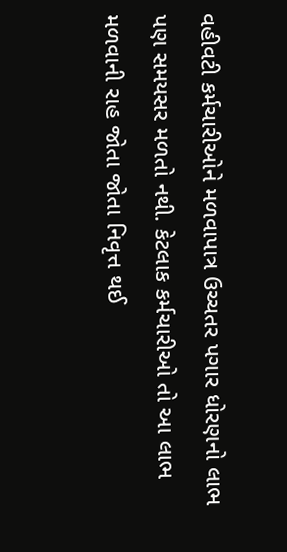વહીવટી કર્મચારીઓને મળવાપાત્ર ઉચ્ચતર પગાર ધોરણનો લાભ પણ સમયસર મળતો નથી. કેટલાક કર્મચારીઓ તો આ લાભ મળવાની રાહ જોતા જોતા નિવૃત્ત થઈ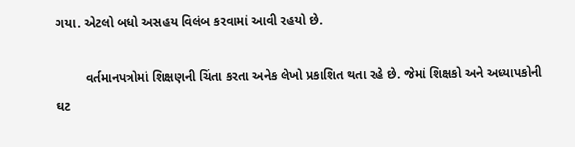ગયા. એટલો બધો અસહય વિલંબ કરવામાં આવી રહયો છે.

        વર્તમાનપત્રોમાં શિક્ષણની ચિંતા કરતા અનેક લેખો પ્રકાશિત થતા રહે છે. જેમાં શિક્ષકો અને અધ્યાપકોની ઘટ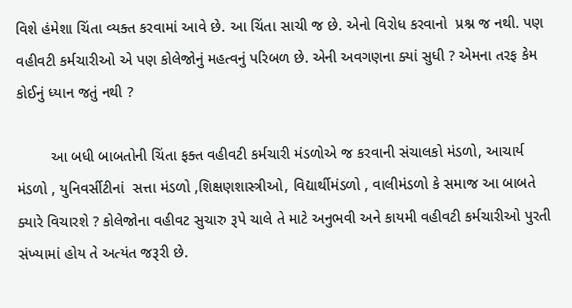વિશે હંમેશા ચિંતા વ્યક્ત કરવામાં આવે છે. આ ચિંતા સાચી જ છે. એનો વિરોધ કરવાનો  પ્રશ્ન જ નથી. પણ વહીવટી કર્મચારીઓ એ પણ કોલેજોનું મહત્વનું પરિબળ છે. એની અવગણના ક્યાં સુધી ? એમના તરફ કેમ કોઈનું ધ્યાન જતું નથી ?

        આ બધી બાબતોની ચિંતા ફક્ત વહીવટી કર્મચારી મંડળોએ જ કરવાની સંચાલકો મંડળો, આચાર્ય મંડળો , યુનિવર્સીટીનાં  સત્તા મંડળો ,શિક્ષણશાસ્ત્રીઓ, વિદ્યાર્થીમંડળો , વાલીમંડળો કે સમાજ આ બાબતે ક્યારે વિચારશે ? કોલેજોના વહીવટ સુચારુ રૂપે ચાલે તે માટે અનુભવી અને કાયમી વહીવટી કર્મચારીઓ પુરતી સંખ્યામાં હોય તે અત્યંત જરૂરી છે.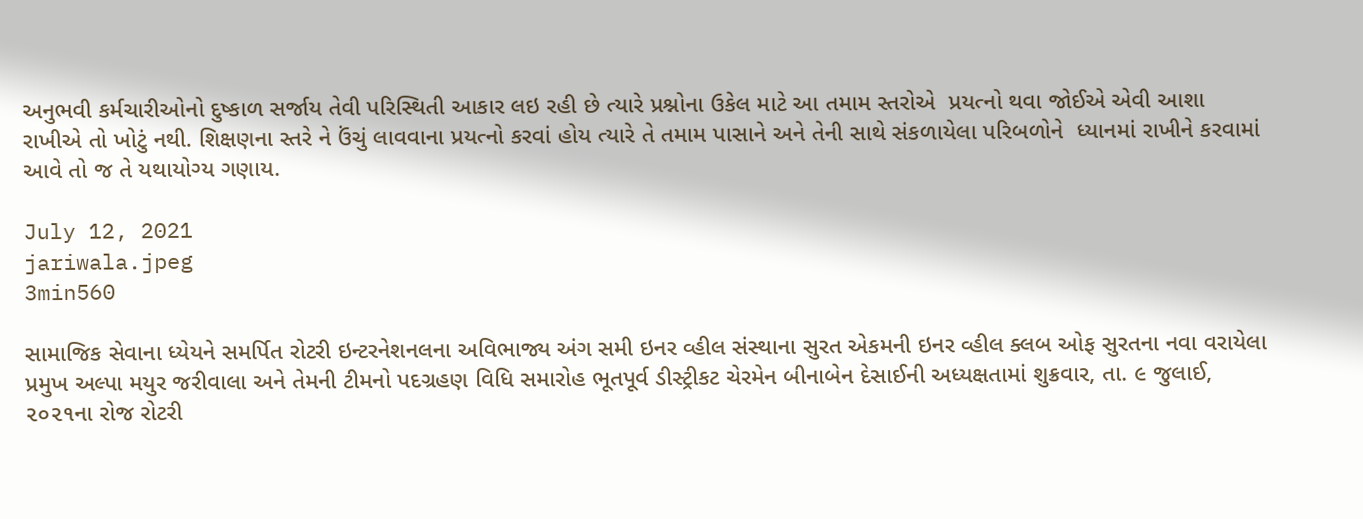અનુભવી કર્મચારીઓનો દુષ્કાળ સર્જાય તેવી પરિસ્થિતી આકાર લઇ રહી છે ત્યારે પ્રશ્નોના ઉકેલ માટે આ તમામ સ્તરોએ  પ્રયત્નો થવા જોઈએ એવી આશા રાખીએ તો ખોટું નથી. શિક્ષણના સ્તરે ને ઉંચું લાવવાના પ્રયત્નો કરવાં હોય ત્યારે તે તમામ પાસાને અને તેની સાથે સંકળાયેલા પરિબળોને  ધ્યાનમાં રાખીને કરવામાં આવે તો જ તે યથાયોગ્ય ગણાય.

July 12, 2021
jariwala.jpeg
3min560

સામાજિક સેવાના ધ્યેયને સમર્પિત રોટરી ઇન્ટરનેશનલના અવિભાજ્ય અંગ સમી ઇનર વ્હીલ સંસ્થાના સુરત એકમની ઇનર વ્હીલ ક્લબ ઓફ સુરતના નવા વરાયેલા પ્રમુખ અલ્પા મયુર જરીવાલા અને તેમની ટીમનો પદગ્રહણ વિધિ સમારોહ ભૂતપૂર્વ ડીસ્ટ્રીકટ ચેરમેન બીનાબેન દેસાઈની અધ્યક્ષતામાં શુક્રવાર, તા. ૯ જુલાઈ, ૨૦૨૧ના રોજ રોટરી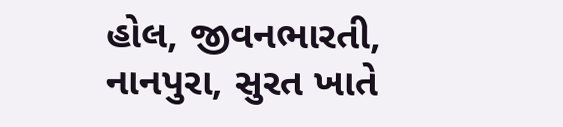હોલ, જીવનભારતી, નાનપુરા, સુરત ખાતે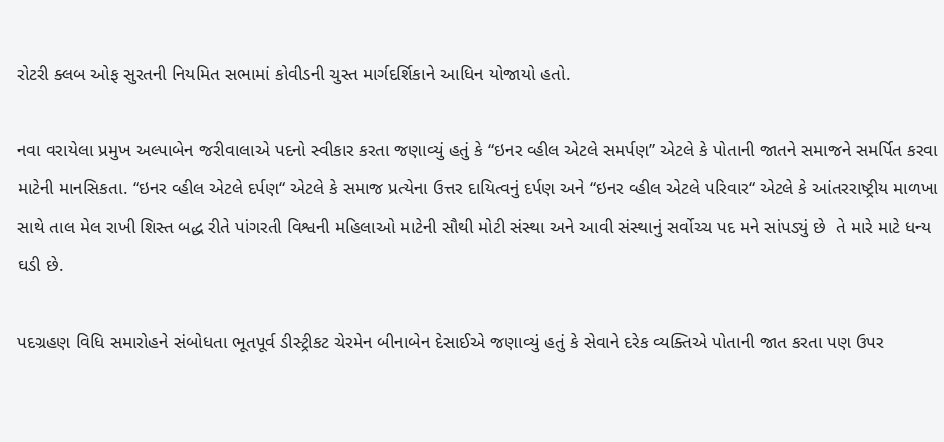રોટરી ક્લબ ઓફ સુરતની નિયમિત સભામાં કોવીડની ચુસ્ત માર્ગદર્શિકાને આધિન યોજાયો હતો.

નવા વરાયેલા પ્રમુખ અલ્પાબેન જરીવાલાએ પદનો સ્વીકાર કરતા જણાવ્યું હતું કે “ઇનર વ્હીલ એટલે સમર્પણ” એટલે કે પોતાની જાતને સમાજને સમર્પિત કરવા માટેની માનસિકતા. “ઇનર વ્હીલ એટલે દર્પણ“ એટલે કે સમાજ પ્રત્યેના ઉત્તર દાયિત્વનું દર્પણ અને “ઇનર વ્હીલ એટલે પરિવાર“ એટલે કે આંતરરાષ્ટ્રીય માળખા સાથે તાલ મેલ રાખી શિસ્ત બદ્ધ રીતે પાંગરતી વિશ્વની મહિલાઓ માટેની સૌથી મોટી સંસ્થા અને આવી સંસ્થાનું સર્વોચ્ચ પદ મને સાંપડ્યું છે  તે મારે માટે ધન્ય ઘડી છે.

પદગ્રહણ વિધિ સમારોહને સંબોધતા ભૂતપૂર્વ ડીસ્ટ્રીકટ ચેરમેન બીનાબેન દેસાઈએ જણાવ્યું હતું કે સેવાને દરેક વ્યક્તિએ પોતાની જાત કરતા પણ ઉપર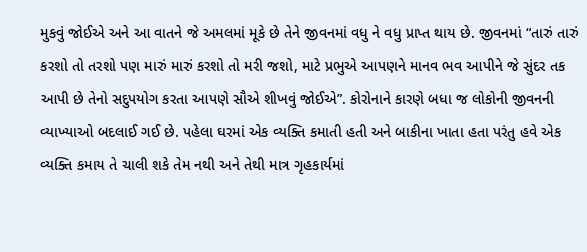મુકવું જોઈએ અને આ વાતને જે અમલમાં મૂકે છે તેને જીવનમાં વધુ ને વધુ પ્રાપ્ત થાય છે. જીવનમાં “તારું તારું કરશો તો તરશો પણ મારું મારું કરશો તો મરી જશો, માટે પ્રભુએ આપણને માનવ ભવ આપીને જે સુંદર તક આપી છે તેનો સદુપયોગ કરતા આપણે સૌએ શીખવું જોઈએ”. કોરોનાને કારણે બધા જ લોકોની જીવનની વ્યાખ્યાઓ બદલાઈ ગઈ છે. પહેલા ઘરમાં એક વ્યક્તિ કમાતી હતી અને બાકીના ખાતા હતા પરંતુ હવે એક વ્યક્તિ કમાય તે ચાલી શકે તેમ નથી અને તેથી માત્ર ગૃહકાર્યમાં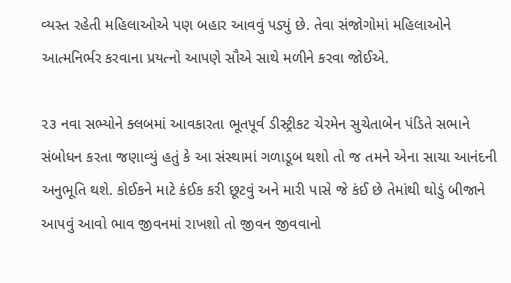વ્યસ્ત રહેતી મહિલાઓએ પણ બહાર આવવું પડ્યું છે. તેવા સંજોગોમાં મહિલાઓને આત્મનિર્ભર કરવાના પ્રયત્નો આપણે સૌએ સાથે મળીને કરવા જોઈએ.

૨૩ નવા સભ્યોને ક્લબમાં આવકારતા ભૂતપૂર્વ ડીસ્ટ્રીકટ ચેરમેન સુચેતાબેન પંડિતે સભાને સંબોધન કરતા જણાવ્યું હતું કે આ સંસ્થામાં ગળાડૂબ થશો તો જ તમને એના સાચા આનંદની અનુભૂતિ થશે. કોઈકને માટે કંઈક કરી છૂટવું અને મારી પાસે જે કંઈ છે તેમાંથી થોડું બીજાને આપવું આવો ભાવ જીવનમાં રાખશો તો જીવન જીવવાનો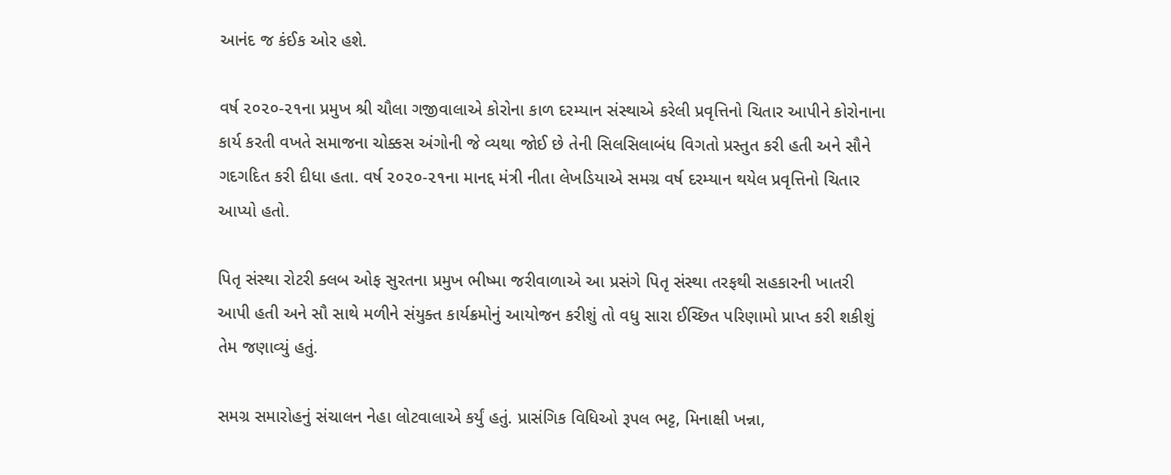આનંદ જ કંઈક ઓર હશે.

વર્ષ ૨૦૨૦-૨૧ના પ્રમુખ શ્રી ચૌલા ગજીવાલાએ કોરોના કાળ દરમ્યાન સંસ્થાએ કરેલી પ્રવૃત્તિનો ચિતાર આપીને કોરોનાના કાર્ય કરતી વખતે સમાજના ચોક્કસ અંગોની જે વ્યથા જોઈ છે તેની સિલસિલાબંધ વિગતો પ્રસ્તુત કરી હતી અને સૌને ગદગદિત કરી દીધા હતા. વર્ષ ૨૦૨૦-૨૧ના માનદ્દ મંત્રી નીતા લેખડિયાએ સમગ્ર વર્ષ દરમ્યાન થયેલ પ્રવૃત્તિનો ચિતાર આપ્યો હતો.

પિતૃ સંસ્થા રોટરી ક્લબ ઓફ સુરતના પ્રમુખ ભીષ્મા જરીવાળાએ આ પ્રસંગે પિતૃ સંસ્થા તરફથી સહકારની ખાતરી આપી હતી અને સૌ સાથે મળીને સંયુક્ત કાર્યક્રમોનું આયોજન કરીશું તો વધુ સારા ઈચ્છિત પરિણામો પ્રાપ્ત કરી શકીશું તેમ જણાવ્યું હતું.

સમગ્ર સમારોહનું સંચાલન નેહા લોટવાલાએ કર્યું હતું. પ્રાસંગિક વિધિઓ રૂપલ ભટ્ટ, મિનાક્ષી ખન્ના,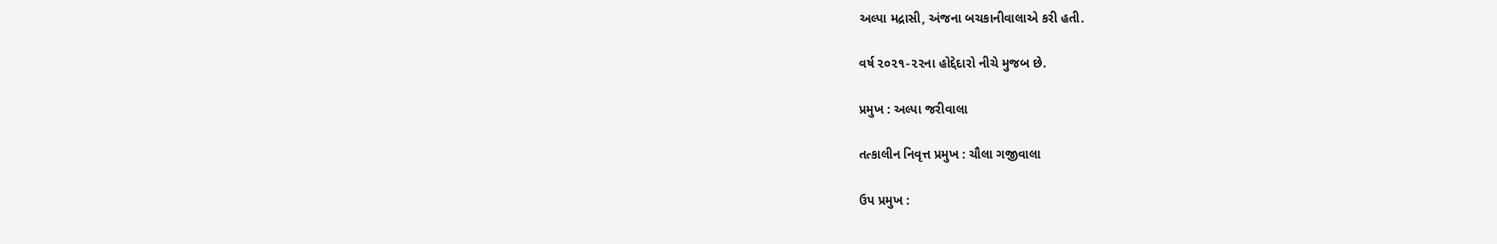અલ્પા મદ્રાસી, અંજના બચકાનીવાલાએ કરી હતી.

વર્ષ ૨૦૨૧-૨૨ના હોદ્દેદારો નીચે મુજબ છે.

પ્રમુખ : અલ્પા જરીવાલા

તત્કાલીન નિવૃત્ત પ્રમુખ : ચૌલા ગજીવાલા

ઉપ પ્રમુખ :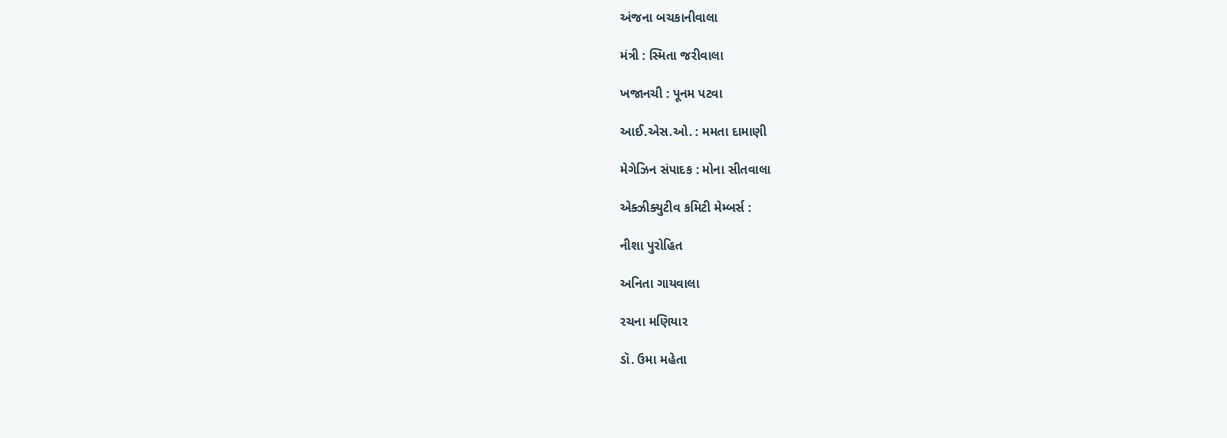અંજના બચકાનીવાલા

મંત્રી : સ્મિતા જરીવાલા

ખજાનચી : પૂનમ પટવા

આઈ.એસ.ઓ. : મમતા દામાણી

મેગેઝિન સંપાદક : મોના સીતવાલા

એક્ઝીક્યુટીવ કમિટી મેમ્બર્સ :

નીશા પુરોહિત

અનિતા ગાયવાલા

રચના મણિયાર

ડૉ. ઉમા મહેતા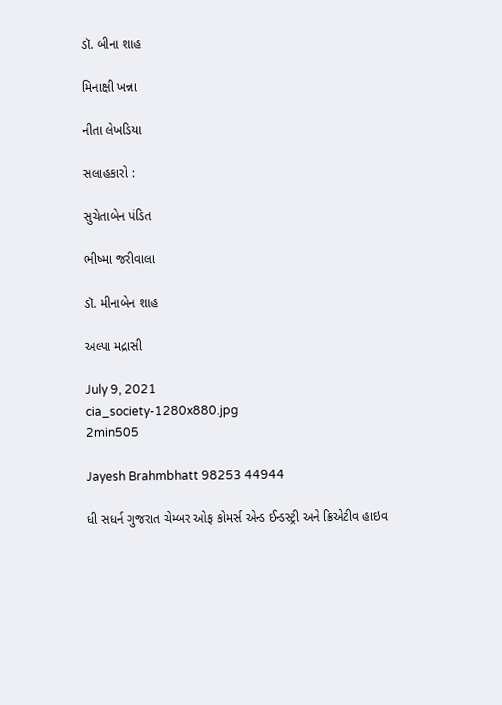ડૉ. બીના શાહ

મિનાક્ષી ખન્ના

નીતા લેખડિયા

સલાહકારો :

સુચેતાબેન પંડિત

ભીષ્મા જરીવાલા

ડૉ. મીનાબેન શાહ

અલ્પા મદ્રાસી

July 9, 2021
cia_society-1280x880.jpg
2min505

Jayesh Brahmbhatt 98253 44944

ધી સધર્ન ગુજરાત ચેમ્બર ઓફ કોમર્સ એન્ડ ઈન્ડસ્ટ્રી અને ક્રિએટીવ હાઇવ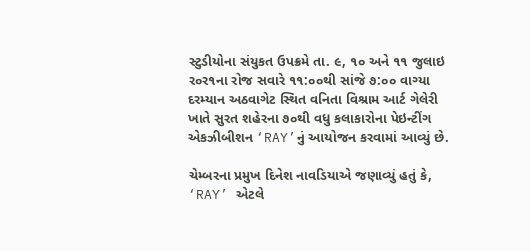સ્ટુડીયોના સંયુકત ઉપક્રમે તા. ૯, ૧૦ અને ૧૧ જુલાઇ ર૦ર૧ના રોજ સવારે ૧૧:૦૦થી સાંજે ૭:૦૦ વાગ્યા દરમ્યાન અઠવાગેટ સ્થિત વનિતા વિશ્રામ આર્ટ ગેલેરી ખાતે સુરત શહેરના ૭૦થી વધુ કલાકારોના પેઇન્ટીંગ એકઝીબીશન ‘RAY’નું આયોજન કરવામાં આવ્યું છે.

ચેમ્બરના પ્રમુખ દિનેશ નાવડિયાએ જણાવ્યું હતું કે, ‘RAY’ એટલે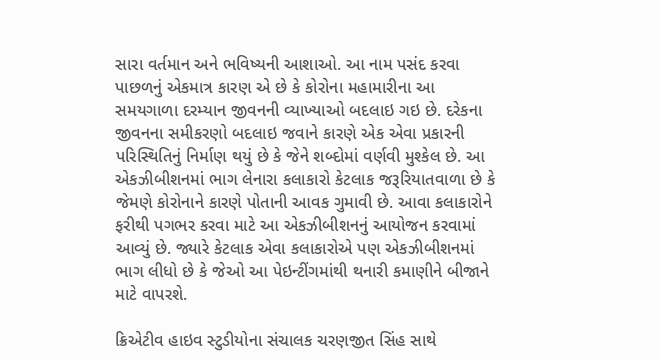સારા વર્તમાન અને ભવિષ્યની આશાઓ. આ નામ પસંદ કરવા પાછળનું એકમાત્ર કારણ એ છે કે કોરોના મહામારીના આ સમયગાળા દરમ્યાન જીવનની વ્યાખ્યાઓ બદલાઇ ગઇ છે. દરેકના જીવનના સમીકરણો બદલાઇ જવાને કારણે એક એવા પ્રકારની પરિસ્થિતિનું નિર્માણ થયું છે કે જેને શબ્દોમાં વર્ણવી મુશ્કેલ છે. આ એકઝીબીશનમાં ભાગ લેનારા કલાકારો કેટલાક જરૂરિયાતવાળા છે કે જેમણે કોરોનાને કારણે પોતાની આવક ગુમાવી છે. આવા કલાકારોને ફરીથી પગભર કરવા માટે આ એકઝીબીશનનું આયોજન કરવામાં આવ્યું છે. જ્યારે કેટલાક એવા કલાકારોએ પણ એકઝીબીશનમાં ભાગ લીધો છે કે જેઓ આ પેઇન્ટીંગમાંથી થનારી કમાણીને બીજાને માટે વાપરશે.

ક્રિએટીવ હાઇવ સ્ટુડીયોના સંચાલક ચરણજીત સિંહ સાથે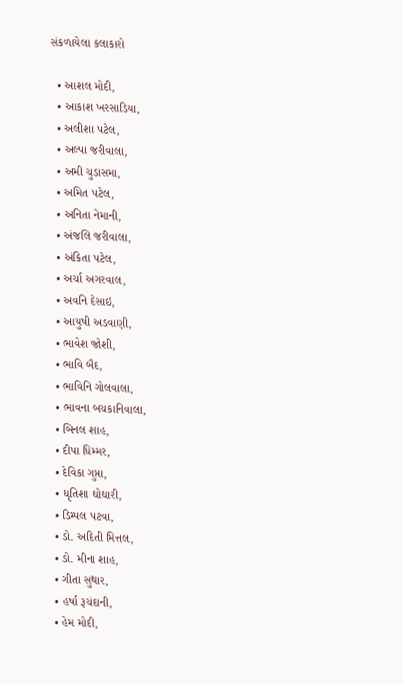સંકળાયેલા કલાકારો

  • આશલ મોદી,
  • આકાશ ખરસાડિયા,
  • અલીશા પટેલ,
  • અલ્પા જરીવાલા,
  • અમી ચુડાસમા,
  • અમિત પટેલ,
  • અનિતા નેમાની,
  • અંજલિ જરીવાલા,
  • અંકિતા પટેલ,
  • અર્ચા અગરવાલ,
  • અવનિ દેસાઇ,
  • આયુષી અડવાણી,
  • ભાવેશ જોશી,
  • ભાવિ બૈદ,
  • ભાવિનિ ગોલવાલા,
  • ભાવના બચકાનિવાલા,
  • બિનલ શાહ,
  • દીપા ધિમ્મર,
  • દેવિકા ગુપ્તા,
  • ધૃતિશા ઘોઘારી,
  • ડિમ્પલ પટવા,
  • ડો. અદિતી મિત્તલ,
  • ડો. મીના શાહ,
  • ગીતા સુથાર,
  • હર્ષા રૂચંદાની,
  • હેમ મોદી,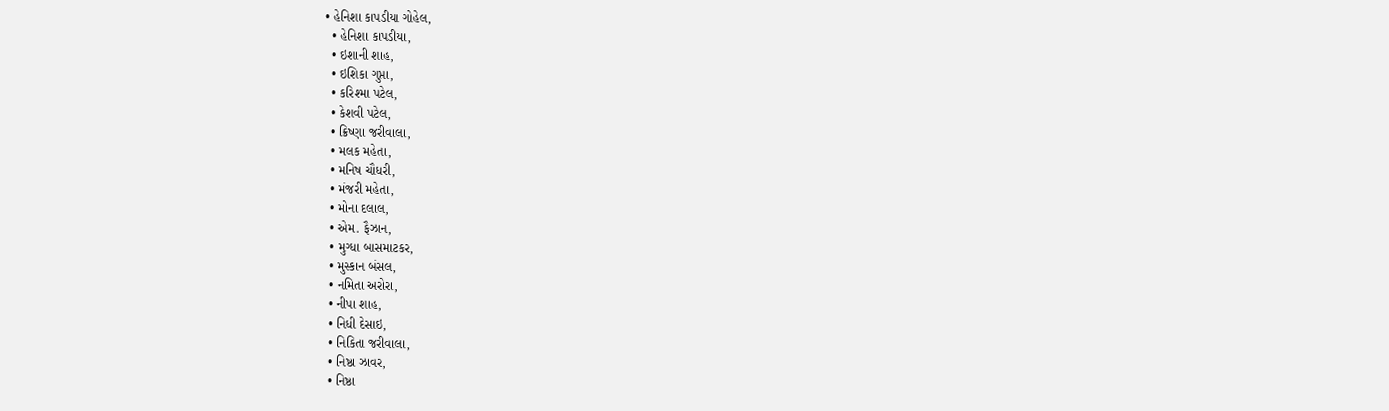• હેનિશા કાપડીયા ગોહેલ,
  • હેનિશા કાપડીયા,
  • ઇશાની શાહ,
  • ઇશિકા ગુપ્તા,
  • કરિશ્મા પટેલ,
  • કેશવી પટેલ,
  • ક્રિષ્ણા જરીવાલા,
  • મલક મહેતા,
  • મનિષ ચૌધરી,
  • મંજરી મહેતા,
  • મોના દલાલ,
  • એમ. ફૈઝાન,
  • મુગ્ધા બાસમાટકર,
  • મુસ્કાન બંસલ,
  • નમિતા અરોરા,
  • નીપા શાહ,
  • નિધી દેસાઇ,
  • નિકિતા જરીવાલા,
  • નિષ્ઠા ઝાવર,
  • નિષ્ઠા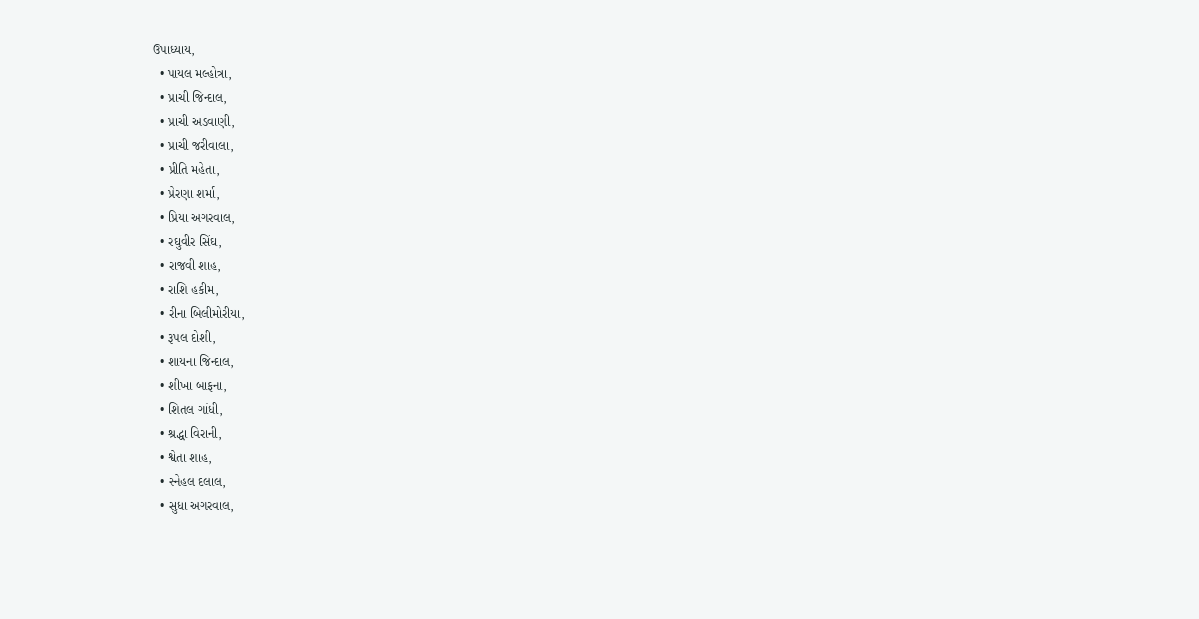ઉપાધ્યાય,
  • પાયલ મલ્હોત્રા,
  • પ્રાચી જિન્દાલ,
  • પ્રાચી અડવાણી,
  • પ્રાચી જરીવાલા,
  • પ્રીતિ મહેતા,
  • પ્રેરણા શર્મા,
  • પ્રિયા અગરવાલ,
  • રઘુવીર સિંઘ,
  • રાજવી શાહ,
  • રાશિ હકીમ,
  • રીના બિલીમોરીયા,
  • રૂપલ દોશી,
  • શાયના જિન્દાલ,
  • શીખા બાફના,
  • શિતલ ગાંધી,
  • શ્રદ્ધા વિરાની,
  • શ્વેતા શાહ,
  • સ્નેહલ દલાલ,
  • સુધા અગરવાલ,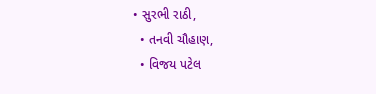• સુરભી રાઠી,
  • તનવી ચૌહાણ,
  • વિજય પટેલ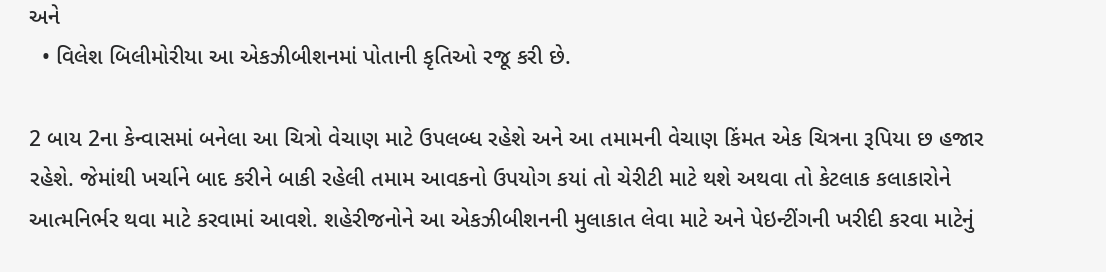અને
  • વિલેશ બિલીમોરીયા આ એકઝીબીશનમાં પોતાની કૃતિઓ રજૂ કરી છે.

2 બાય 2ના કેન્વાસમાં બનેલા આ ચિત્રો વેચાણ માટે ઉપલબ્ધ રહેશે અને આ તમામની વેચાણ કિંમત એક ચિત્રના રૂપિયા છ હજાર રહેશે. જેમાંથી ખર્ચાને બાદ કરીને બાકી રહેલી તમામ આવકનો ઉપયોગ કયાં તો ચેરીટી માટે થશે અથવા તો કેટલાક કલાકારોને આત્મનિર્ભર થવા માટે કરવામાં આવશે. શહેરીજનોને આ એકઝીબીશનની મુલાકાત લેવા માટે અને પેઇન્ટીંગની ખરીદી કરવા માટેનું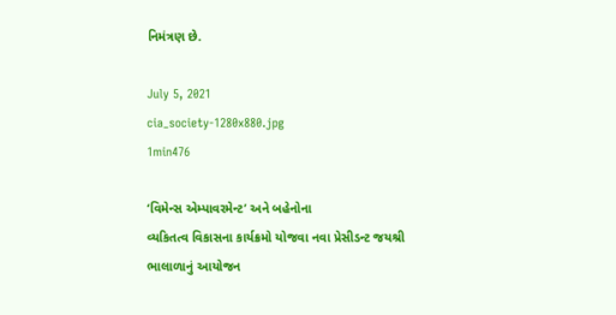નિમંત્રણ છે.

July 5, 2021
cia_society-1280x880.jpg
1min476

‘વિમેન્સ એમ્પાવરમેન્ટ’ અને બહેનોના
વ્યકિતત્વ વિકાસના કાર્યક્રમો યોજવા નવા પ્રેસીડન્ટ જયશ્રી ભાલાળાનું આયોજન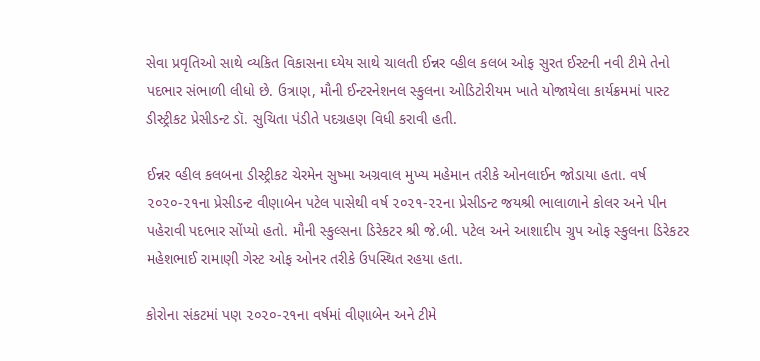સેવા પ્રવૃતિઓ સાથે વ્યકિત વિકાસના ઘ્યેય સાથે ચાલતી ઈન્નર વ્હીલ કલબ ઓફ સુરત ઈસ્ટની નવી ટીમે તેનો પદભાર સંભાળી લીધો છે. ઉત્રાણ, મૌની ઈન્ટરનેશનલ સ્કુલના ઓડિટોરીયમ ખાતે યોજાયેલા કાર્યક્રમમાં પાસ્ટ ડીસ્ટ્રીકટ પ્રેસીડન્ટ ડૉ. સુચિતા પંડીતે પદગ્રહણ વિધી કરાવી હતી.

ઈન્નર વ્હીલ કલબના ડીસ્ટ્રીકટ ચેરમેન સુષ્મા અગ્રવાલ મુખ્ય મહેમાન તરીકે ઓનલાઈન જોડાયા હતા. વર્ષ ૨૦૨૦-૨૧ના પ્રેસીડન્ટ વીણાબેન પટેલ પાસેથી વર્ષ ૨૦૨૧-૨૨ના પ્રેસીડન્ટ જયશ્રી ભાલાળાને કોલર અને પીન પહેરાવી પદભાર સોંપ્યો હતો. મૌની સ્કુલ્સના ડિરેકટર શ્રી જે.બી. પટેલ અને આશાદીપ ગ્રુપ ઓફ સ્કુલના ડિરેકટર મહેશભાઈ રામાણી ગેસ્ટ ઓફ ઓનર તરીકે ઉપસ્થિત રહયા હતા.

કોરોના સંકટમાં પણ ૨૦૨૦-૨૧ના વર્ષમાં વીણાબેન અને ટીમે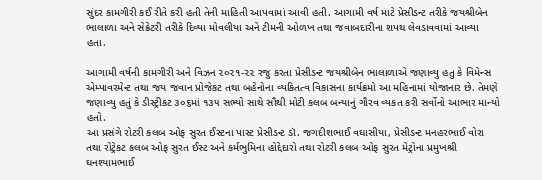સુંદર કામગીરી કઈ રીતે કરી હતી તેની માહિતી આપવામાં આવી હતી. આગામી વર્ષ માટે પ્રેસીડન્ટ તરીકે જયશ્રીબેન ભાલાળા અને સેક્રેટરી તરીકે દિવ્યા મોવલીયા અને ટીમની ઓળખ તથા જવાબદારીના શપથ લેવડાવવામાં આવ્યા હતા.

આગામી વર્ષની કામગીરી અને વિઝન ૨૦૨૧-૨૨ રજુ કરતા પ્રેસીડન્ટ જયશ્રીબેન ભાલાળાએ જણાવ્યુ હતુ કે વિમેન્સ એમ્પાવરમેન્ટ તથા જય જવાન પ્રોજેકટ તથા બહેનોના વ્યકિતત્વ વિકાસના કાર્યક્રમો આ મહિનામાં યોજાનાર છે. તેમણે જણાવ્યુ હતું કે ડીસ્ટ્રીકટ ૩૦૬માં ૧૩૫ સભ્યો સાથે સૌથી મોટી કલબ બન્યાનું ગૌરવ વ્યકત કરી સર્વોનો આભાર માન્યો હતો.
આ પ્રસંગે રોટરી કલબ ઓફ સુરત ઈસ્ટના પાસ્ટ પ્રેસીડન્ટ ડૉ. જગદીશભાઈ વઘાસીયા, પ્રેસીડન્ટ મનહરભાઈ વોરા તથા રોટ્રેકટ કલબ ઓફ સુરત ઈસ્ટ અને કર્મભુમિના હોદ્દેદારો તથા રોટરી કલબ ઓફ સુરત મેટ્રોના પ્રમુખશ્રી ઘનશ્યામભાઈ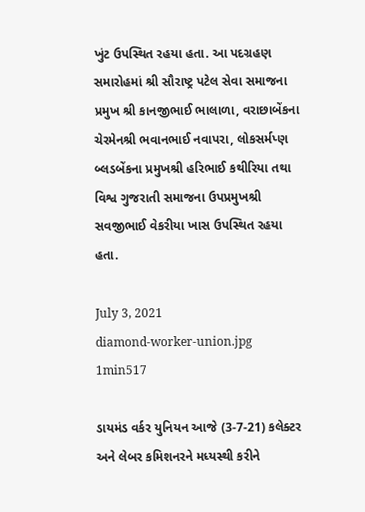ખુંટ ઉપસ્થિત રહયા હતા. આ પદગ્રહણ સમારોહમાં શ્રી સૌરાષ્ટ્ર પટેલ સેવા સમાજના પ્રમુખ શ્રી કાનજીભાઈ ભાલાળા, વરાછાબેંકના ચેરમેનશ્રી ભવાનભાઈ નવાપરા, લોકસર્મપ્ણ બ્લડબેંકના પ્રમુખશ્રી હરિભાઈ કથીરિયા તથા વિશ્વ ગુજરાતી સમાજના ઉપપ્રમુખશ્રી સવજીભાઈ વેકરીયા ખાસ ઉપસ્થિત રહયા હતા.

July 3, 2021
diamond-worker-union.jpg
1min517

ડાયમંડ વર્કર યુનિયન આજે (3-7-21) કલેક્ટર અને લેબર કમિશનરને મધ્યસ્થી કરીને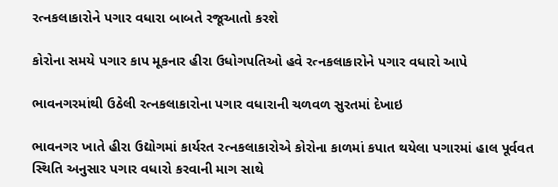રત્નકલાકારોને પગાર વધારા બાબતે રજૂઆતો કરશે

કોરોના સમયે પગાર કાપ મૂકનાર હીરા ઉધોગપતિઓ હવે રત્નકલાકારોને પગાર વધારો આપે

ભાવનગરમાંથી ઉઠેલી રત્નકલાકારોના પગાર વધારાની ચળવળ સુરતમાં દેખાઇ

ભાવનગર ખાતે હીરા ઉદ્યોગમાં કાર્યરત રત્નકલાકારોએ કોરોના કાળમાં કપાત થયેલા પગારમાં હાલ પૂર્વવત સ્થિતિ અનુસાર પગાર વધારો કરવાની માગ સાથે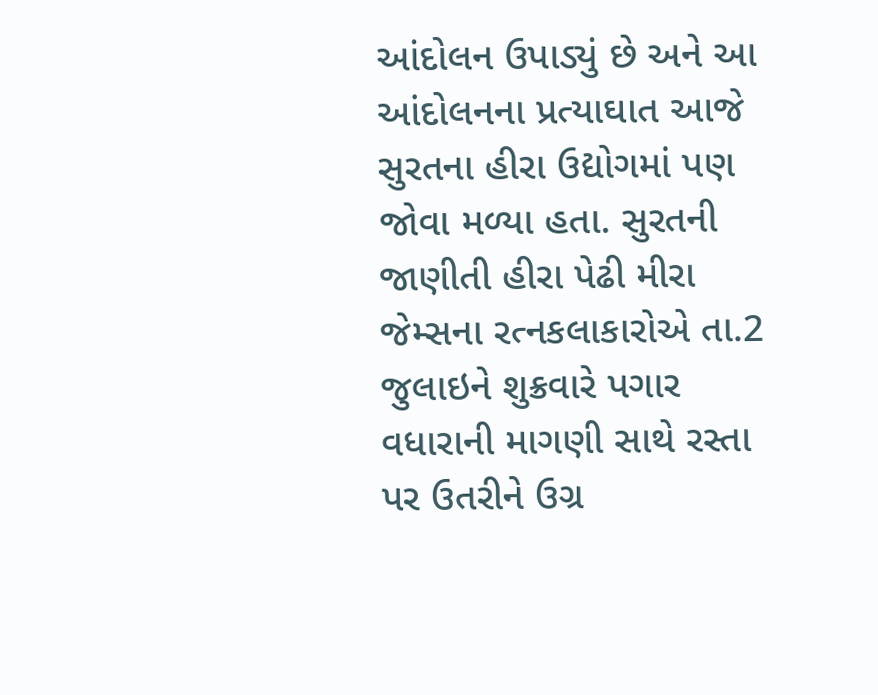આંદોલન ઉપાડ્યું છે અને આ આંદોલનના પ્રત્યાઘાત આજે સુરતના હીરા ઉદ્યોગમાં પણ જોવા મળ્યા હતા. સુરતની જાણીતી હીરા પેઢી મીરા જેમ્સના રત્નકલાકારોએ તા.2 જુલાઇને શુક્રવારે પગાર વધારાની માગણી સાથે રસ્તા પર ઉતરીને ઉગ્ર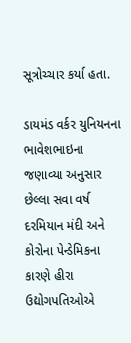સૂત્રોચ્ચાર કર્યા હતા.

ડાયમંડ વર્કર યુનિયનના ભાવેશભાઇના જણાવ્યા અનુસાર છેલ્લા સવા વર્ષ દરમિયાન મંદી અને કોરોના પેન્ડેમિકના કારણે હીરા ઉદ્યોગપતિઓએ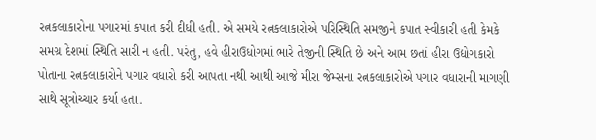રત્નકલાકારોના પગારમાં કપાત કરી દીધી હતી. એ સમયે રત્નકલાકારોએ પરિસ્થિતિ સમજીને કપાત સ્વીકારી હતી કેમકે સમગ્ર દેશમાં સ્થિતિ સારી ન હતી. પરંતુ, હવે હીરાઉધોગમાં ભારે તેજીની સ્થિતિ છે અને આમ છતાં હીરા ઉદ્યોગકારો પોતાના રત્નકલાકારોને પગાર વધારો કરી આપતા નથી આથી આજે મીરા જેમ્સના રત્નકલાકારોએ પગાર વધારાની માગણી સાથે સૂત્રોચ્ચાર કર્યા હતા.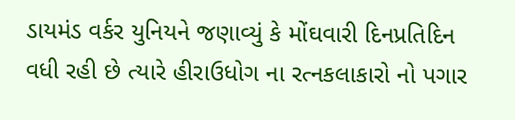ડાયમંડ વર્કર યુનિયને જણાવ્યું કે મોંઘવારી દિનપ્રતિદિન વધી રહી છે ત્યારે હીરાઉધોગ ના રત્નકલાકારો નો પગાર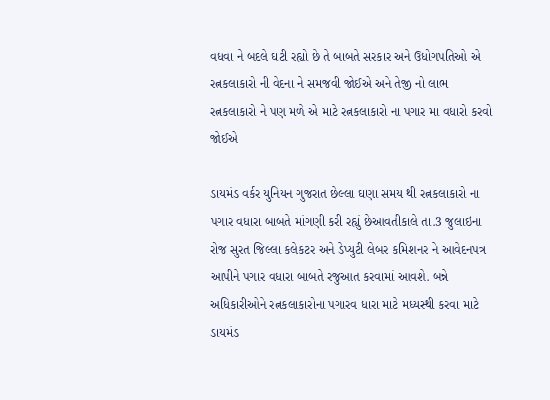વધવા ને બદલે ઘટી રહ્યો છે તે બાબતે સરકાર અને ઉધોગપતિઓ એ રત્નકલાકારો ની વેદના ને સમજવી જોઈએ અને તેજી નો લાભ રત્નકલાકારો ને પણ મળે એ માટે રત્નકલાકારો ના પગાર મા વધારો કરવો જોઈએ

ડાયમંડ વર્કર યુનિયન ગુજરાત છેલ્લા ઘણા સમય થી રત્નકલાકારો ના પગાર વધારા બાબતે માંગણી કરી રહ્યું છેઆવતીકાલે તા.3 જુલાઇના રોજ સુરત જિલ્લા કલેકટર અને ડેપ્યુટી લેબર કમિશનર ને આવેદનપત્ર આપીને પગાર વધારા બાબતે રજુઆત કરવામાં આવશે. બન્ને અધિકારીઓને રત્નકલાકારોના પગારવ ધારા માટે મધ્યસ્થી કરવા માટે ડાયમંડ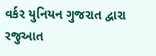વર્કર યુનિયન ગુજરાત દ્વારા રજુઆત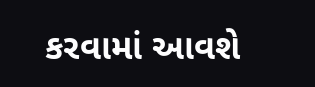કરવામાં આવશે